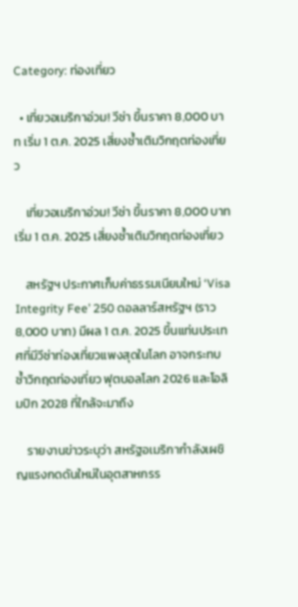Category: ท่องเที่ยว

  • เที่ยวอเมริกาอ่วม! วีซ่า ขึ้นราคา 8,000 บาท เริ่ม 1 ต.ค. 2025 เสี่ยงซ้ำเติมวิกฤตท่องเที่ยว

    เที่ยวอเมริกาอ่วม! วีซ่า ขึ้นราคา 8,000 บาท เริ่ม 1 ต.ค. 2025 เสี่ยงซ้ำเติมวิกฤตท่องเที่ยว

    สหรัฐฯ ประกาศเก็บค่าธรรมเนียมใหม่ ‘Visa Integrity Fee’ 250 ดอลลาร์สหรัฐฯ (ราว 8,000 บาท) มีผล 1 ต.ค. 2025 ขึ้นแท่นประเทศที่มีวีซ่าท่องเที่ยวแพงสุดในโลก อาจกระทบซ้ำวิกฤตท่องเที่ยว ฟุตบอลโลก 2026 และโอลิมปิก 2028 ที่ใกล้จะมาถึง

    รายงานข่าวระบุว่า สหรัฐอเมริกากำลังเผชิญแรงกดดันใหม่ในอุตสาหกรร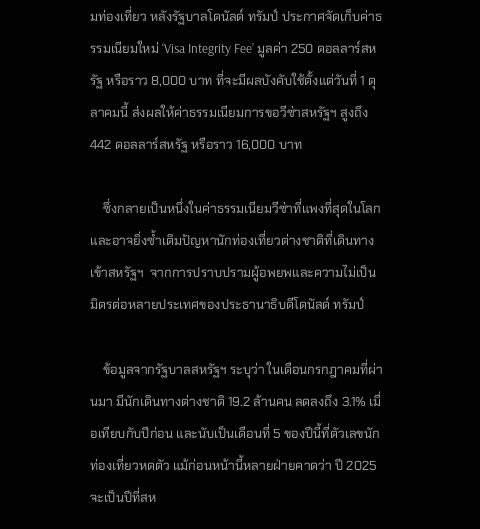มท่องเที่ยว หลังรัฐบาลโดนัลด์ ทรัมป์ ประกาศจัดเก็บค่าธรรมเนียมใหม่ ‘Visa Integrity Fee’ มูลค่า 250 ดอลลาร์สหรัฐ หรือราว 8,000 บาท ที่จะมีผลบังคับใช้ตั้งแต่วันที่ 1 ตุลาคมนี้ ส่งผลให้ค่าธรรมเนียมการขอวีซ่าสหรัฐฯ สูงถึง 442 ดอลลาร์สหรัฐ หรือราว 16,000 บาท

    ซึ่งกลายเป็นหนึ่งในค่าธรรมเนียมวีซ่าที่แพงที่สุดในโลก และอาจยิ่งซ้ำเติมปัญหานักท่องเที่ยวต่างชาติที่เดินทางเข้าสหรัฐฯ  จากการปราบปรามผู้อพยพและความไม่เป็นมิตรต่อหลายประเทศของประธานาธิบดีโดนัลด์ ทรัมป์

    ข้อมูลจากรัฐบาลสหรัฐฯ ระบุว่า ในเดือนกรกฎาคมที่ผ่านมา มีนักเดินทางต่างชาติ 19.2 ล้านคน ลดลงถึง 3.1% เมื่อเทียบกับปีก่อน และนับเป็นเดือนที่ 5 ของปีนี้ที่ตัวเลขนักท่องเที่ยวหดตัว แม้ก่อนหน้านี้หลายฝ่ายคาดว่า ปี 2025 จะเป็นปีที่สห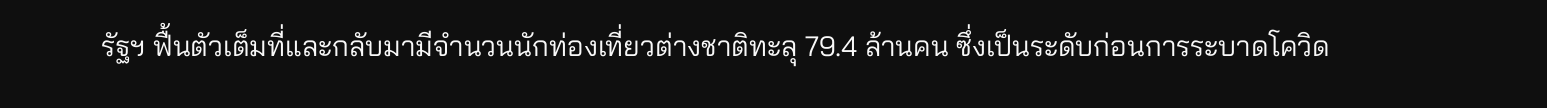รัฐฯ ฟื้นตัวเต็มที่และกลับมามีจำนวนนักท่องเที่ยวต่างชาติทะลุ 79.4 ล้านคน ซึ่งเป็นระดับก่อนการระบาดโควิด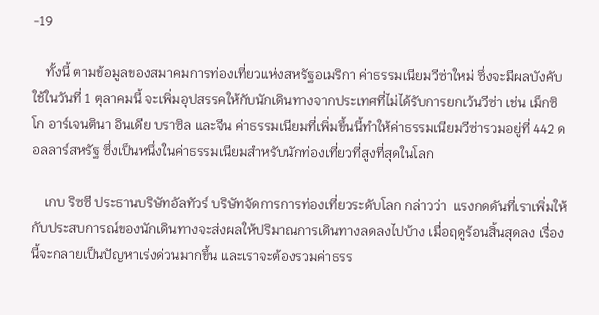-19

    ทั้งนี้ ตามข้อมูลของสมาคมการท่องเที่ยวแห่งสหรัฐอเมริกา ค่าธรรมเนียมวีซ่าใหม่ ซึ่งจะมีผลบังคับใช้ในวันที่ 1 ตุลาคมนี้ จะเพิ่มอุปสรรคให้กับนักเดินทางจากประเทศที่ไม่ได้รับการยกเว้นวีซ่า เช่น เม็กซิโก อาร์เจนตินา อินเดีย บราซิล และจีน ค่าธรรมเนียมที่เพิ่มขึ้นนี้ทำให้ค่าธรรมเนียมวีซ่ารวมอยู่ที่ 442 ดอลลาร์สหรัฐ ซึ่งเป็นหนึ่งในค่าธรรมเนียมสำหรับนักท่องเที่ยวที่สูงที่สุดในโลก

    เกบ ริซซี ประธานบริษัทอัลทัวร์ บริษัทจัดการการท่องเที่ยวระดับโลก กล่าวว่า  แรงกดดันที่เราเพิ่มให้กับประสบการณ์ของนักเดินทางจะส่งผลให้ปริมาณการเดินทางลดลงไปบ้าง เมื่อฤดูร้อนสิ้นสุดลง เรื่องนี้จะกลายเป็นปัญหาเร่งด่วนมากขึ้น และเราจะต้องรวมค่าธรร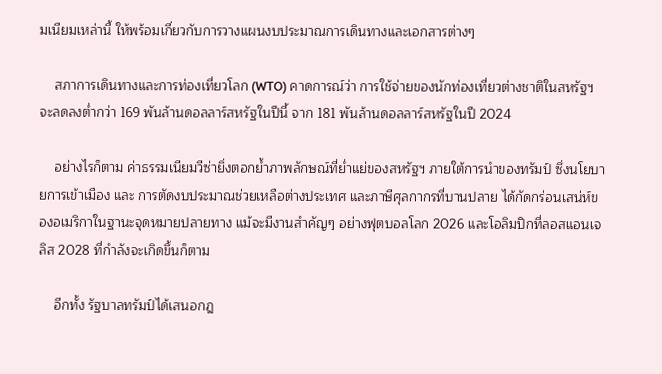มเนียมเหล่านี้ ให้พร้อมเกี่ยวกับการวางแผนงบประมาณการเดินทางและเอกสารต่างๆ

    สภาการเดินทางและการท่องเที่ยวโลก (WTO) คาดการณ์ว่า การใช้จ่ายของนักท่องเที่ยวต่างชาติในสหรัฐฯ จะลดลงต่ำกว่า 169 พันล้านดอลลาร์สหรัฐในปีนี้ จาก 181 พันล้านดอลลาร์สหรัฐในปี 2024

    อย่างไรก็ตาม ค่าธรรมเนียมวีซ่ายิ่งตอกย้ำภาพลักษณ์ที่ย่ำแย่ของสหรัฐฯ ภายใต้การนำของทรัมป์ ซึ่งนโยบายการเข้าเมือง และ การตัดงบประมาณช่วยเหลือต่างประเทศ และภาษีศุลกากรที่บานปลาย ได้กัดกร่อนเสน่ห์ของอเมริกาในฐานะจุดหมายปลายทาง แม้จะมีงานสำคัญๆ อย่างฟุตบอลโลก 2026 และโอลิมปิกที่ลอสแอนเจลิส 2028 ที่กำลังจะเกิดขึ้นก็ตาม

    อีกทั้ง รัฐบาลทรัมป์ได้เสนอกฎ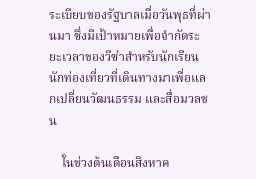ระเบียบของรัฐบาลเมื่อวันพุธที่ผ่านมา ซึ่งมีเป้าหมายเพื่อจำกัดระยะเวลาของวีซ่าสำหรับนักเรียน นักท่องเที่ยวที่เดินทางมาเพื่อแลกเปลี่ยนวัฒนธรรม และสื่อมวลชน

    ในช่วงต้นเดือนสิงหาค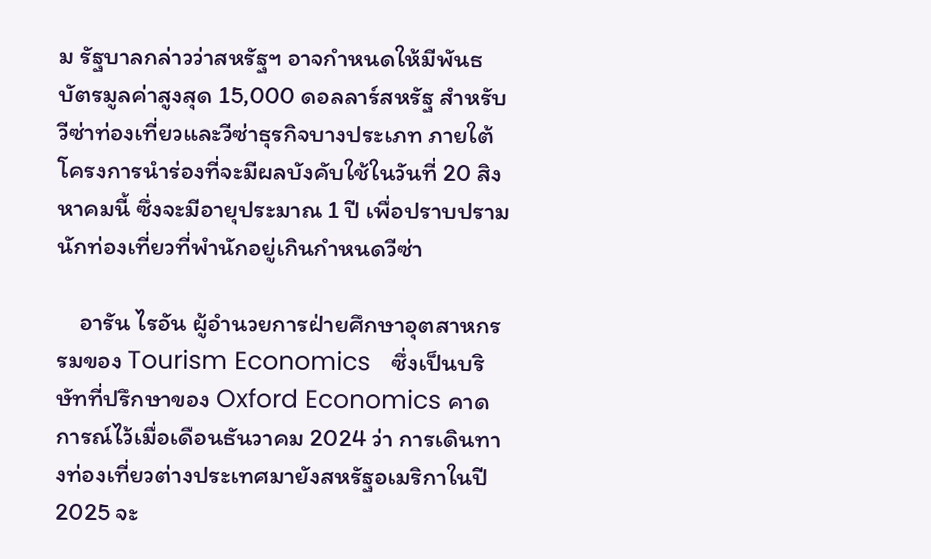ม รัฐบาลกล่าวว่าสหรัฐฯ อาจกำหนดให้มีพันธบัตรมูลค่าสูงสุด 15,000 ดอลลาร์สหรัฐ สำหรับวีซ่าท่องเที่ยวและวีซ่าธุรกิจบางประเภท ภายใต้โครงการนำร่องที่จะมีผลบังคับใช้ในวันที่ 20 สิงหาคมนี้ ซึ่งจะมีอายุประมาณ 1 ปี เพื่อปราบปรามนักท่องเที่ยวที่พำนักอยู่เกินกำหนดวีซ่า

    อารัน ไรอัน ผู้อำนวยการฝ่ายศึกษาอุตสาหกรรมของ Tourism Economics   ซึ่งเป็นบริษัทที่ปรึกษาของ Oxford Economics คาดการณ์ไว้เมื่อเดือนธันวาคม 2024 ว่า การเดินทางท่องเที่ยวต่างประเทศมายังสหรัฐอเมริกาในปี 2025 จะ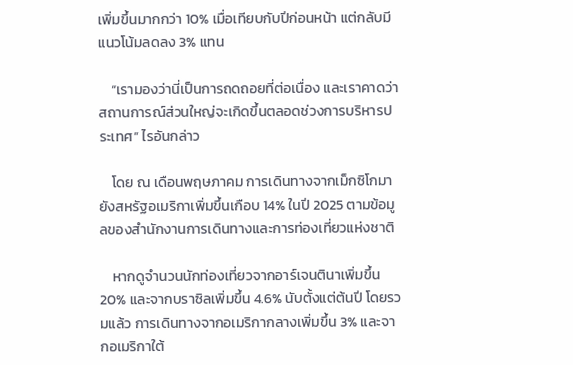เพิ่มขึ้นมากกว่า 10% เมื่อเทียบกับปีก่อนหน้า แต่กลับมีแนวโน้มลดลง 3% แทน

    “เรามองว่านี่เป็นการถดถอยที่ต่อเนื่อง และเราคาดว่าสถานการณ์ส่วนใหญ่จะเกิดขึ้นตลอดช่วงการบริหารประเทศ” ไรอันกล่าว

    โดย ณ เดือนพฤษภาคม การเดินทางจากเม็กซิโกมายังสหรัฐอเมริกาเพิ่มขึ้นเกือบ 14% ในปี 2025 ตามข้อมูลของสำนักงานการเดินทางและการท่องเที่ยวแห่งชาติ

    หากดูจำนวนนักท่องเที่ยวจากอาร์เจนตินาเพิ่มขึ้น 20% และจากบราซิลเพิ่มขึ้น 4.6% นับตั้งแต่ต้นปี โดยรวมแล้ว การเดินทางจากอเมริกากลางเพิ่มขึ้น 3% และจากอเมริกาใต้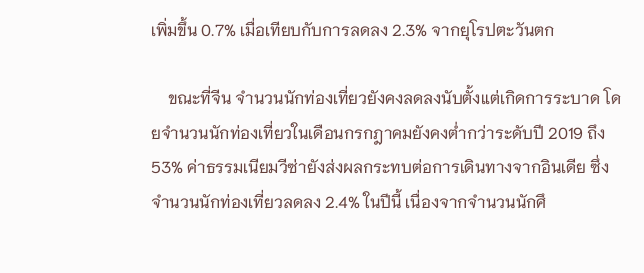เพิ่มขึ้น 0.7% เมื่อเทียบกับการลดลง 2.3% จากยุโรปตะวันตก

    ขณะที่จีน จำนวนนักท่องเที่ยวยังคงลดลงนับตั้งแต่เกิดการระบาด โดยจำนวนนักท่องเที่ยวในเดือนกรกฎาคมยังคงต่ำกว่าระดับปี 2019 ถึง 53% ค่าธรรมเนียมวีซ่ายังส่งผลกระทบต่อการเดินทางจากอินเดีย ซึ่งจำนวนนักท่องเที่ยวลดลง 2.4% ในปีนี้ เนื่องจากจำนวนนักศึ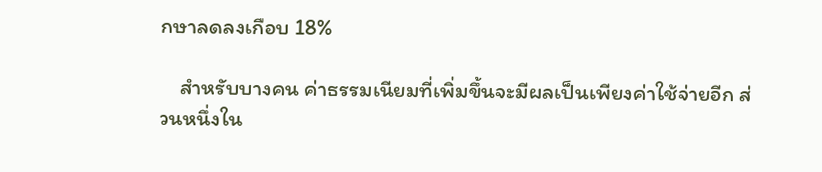กษาลดลงเกือบ 18%

    สำหรับบางคน ค่าธรรมเนียมที่เพิ่มขึ้นจะมีผลเป็นเพียงค่าใช้จ่ายอีก ส่วนหนึ่งใน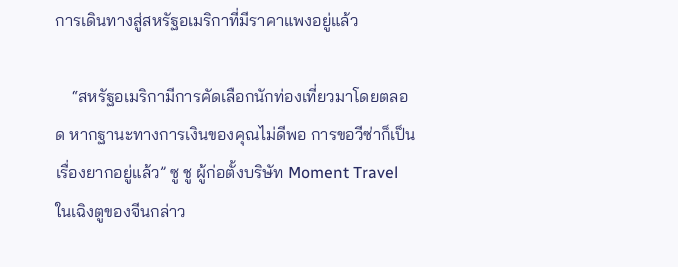การเดินทางสู่สหรัฐอเมริกาที่มีราคาแพงอยู่แล้ว

    “สหรัฐอเมริกามีการคัดเลือกนักท่องเที่ยวมาโดยตลอด หากฐานะทางการเงินของคุณไม่ดีพอ การขอวีซ่าก็เป็นเรื่องยากอยู่แล้ว” ซู ชู ผู้ก่อตั้งบริษัท Moment Travel ในเฉิงตูของจีนกล่าว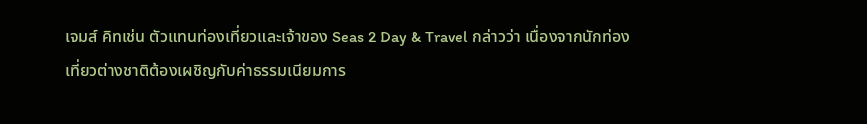เจมส์ คิทเช่น ตัวแทนท่องเที่ยวและเจ้าของ Seas 2 Day & Travel กล่าวว่า เนื่องจากนักท่องเที่ยวต่างชาติต้องเผชิญกับค่าธรรมเนียมการ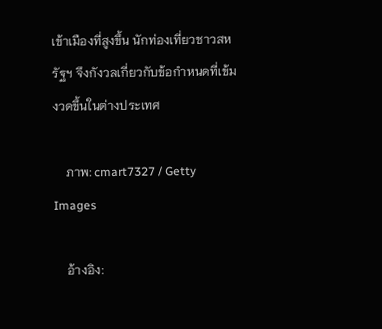เข้าเมืองที่สูงขึ้น นักท่องเที่ยวชาวสหรัฐฯ จึงกังวลเกี่ยวกับข้อกำหนดที่เข้มงวดขึ้นในต่างประเทศ

    ภาพ: cmart7327 / Getty Images

    อ้างอิง: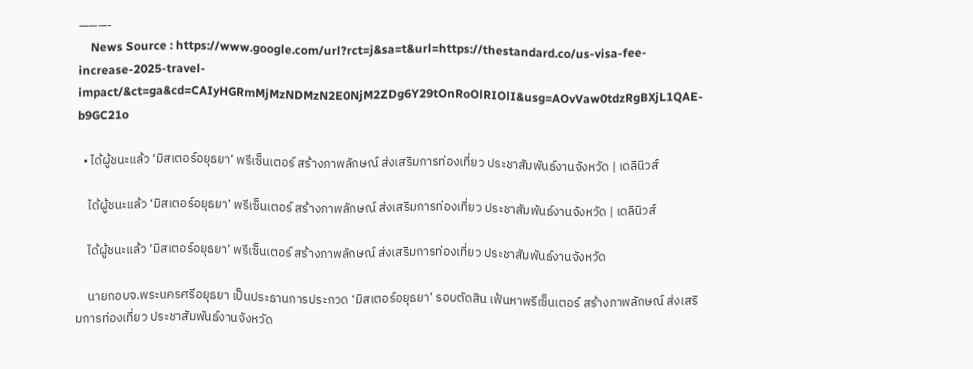———-
    News Source : https://www.google.com/url?rct=j&sa=t&url=https://thestandard.co/us-visa-fee-increase-2025-travel-impact/&ct=ga&cd=CAIyHGRmMjMzNDMzN2E0NjM2ZDg6Y29tOnRoOlRIOlI&usg=AOvVaw0tdzRgBXjL1QAE-b9GC21o

  • ได้ผู้ชนะแล้ว ‘มิสเตอร์อยุธยา’ พรีเซ็นเตอร์ สร้างภาพลักษณ์ ส่งเสริมการท่องเที่ยว ประชาสัมพันธ์งานจังหวัด | เดลินิวส์

    ได้ผู้ชนะแล้ว ‘มิสเตอร์อยุธยา’ พรีเซ็นเตอร์ สร้างภาพลักษณ์ ส่งเสริมการท่องเที่ยว ประชาสัมพันธ์งานจังหวัด | เดลินิวส์

    ได้ผู้ชนะแล้ว ‘มิสเตอร์อยุธยา’ พรีเซ็นเตอร์ สร้างภาพลักษณ์ ส่งเสริมการท่องเที่ยว ประชาสัมพันธ์งานจังหวัด

    นายกอบจ.พระนครศรีอยุธยา เป็นประธานการประกวด ‘มิสเตอร์อยุธยา’ รอบตัดสิน เฟ้นหาพรีเซ็นเตอร์ สร้างภาพลักษณ์ ส่งเสริมการท่องเที่ยว ประชาสัมพันธ์งานจังหวัด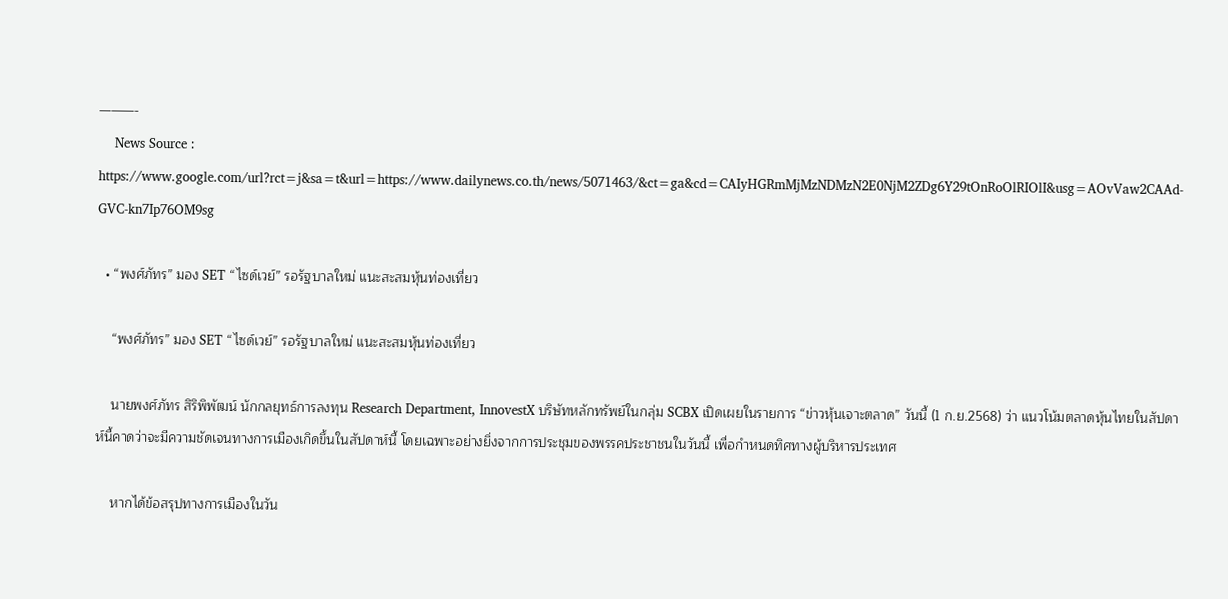———-
    News Source : https://www.google.com/url?rct=j&sa=t&url=https://www.dailynews.co.th/news/5071463/&ct=ga&cd=CAIyHGRmMjMzNDMzN2E0NjM2ZDg6Y29tOnRoOlRIOlI&usg=AOvVaw2CAAd-GVC-kn7Ip76OM9sg

  • “พงศ์ภัทร” มอง SET “ไซด์เวย์” รอรัฐบาลใหม่ แนะสะสมหุ้นท่องเที่ยว

    “พงศ์ภัทร” มอง SET “ไซด์เวย์” รอรัฐบาลใหม่ แนะสะสมหุ้นท่องเที่ยว

    นายพงศ์ภัทร สิริพิพัฒน์ นักกลยุทธ์การลงทุน Research Department, InnovestX บริษัทหลักทรัพย์ในกลุ่ม SCBX เปิดเผยในรายการ “ข่าวหุ้นเจาะตลาด” วันนี้ (1 ก.ย.2568) ว่า แนวโน้มตลาดหุ้นไทยในสัปดาห์นี้คาดว่าจะมีความชัดเจนทางการเมืองเกิดขึ้นในสัปดาห์นี้ โดยเฉพาะอย่างยิ่งจากการประชุมของพรรคประชาชนในวันนี้ เพื่อกำหนดทิศทางผู้บริหารประเทศ

    หากได้ข้อสรุปทางการเมืองในวัน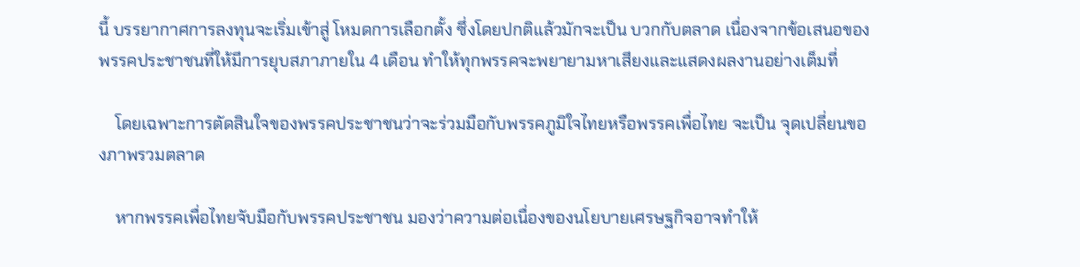นี้ บรรยากาศการลงทุนจะเริ่มเข้าสู่ โหมดการเลือกตั้ง ซึ่งโดยปกติแล้วมักจะเป็น บวกกับตลาด เนื่องจากข้อเสนอของพรรคประชาชนที่ให้มีการยุบสภาภายใน 4 เดือน ทำให้ทุกพรรคจะพยายามหาเสียงและแสดงผลงานอย่างเต็มที่

    โดยเฉพาะการตัดสินใจของพรรคประชาชนว่าจะร่วมมือกับพรรคภูมิใจไทยหรือพรรคเพื่อไทย จะเป็น จุดเปลี่ยนของภาพรวมตลาด

    หากพรรคเพื่อไทยจับมือกับพรรคประชาชน มองว่าความต่อเนื่องของนโยบายเศรษฐกิจอาจทำให้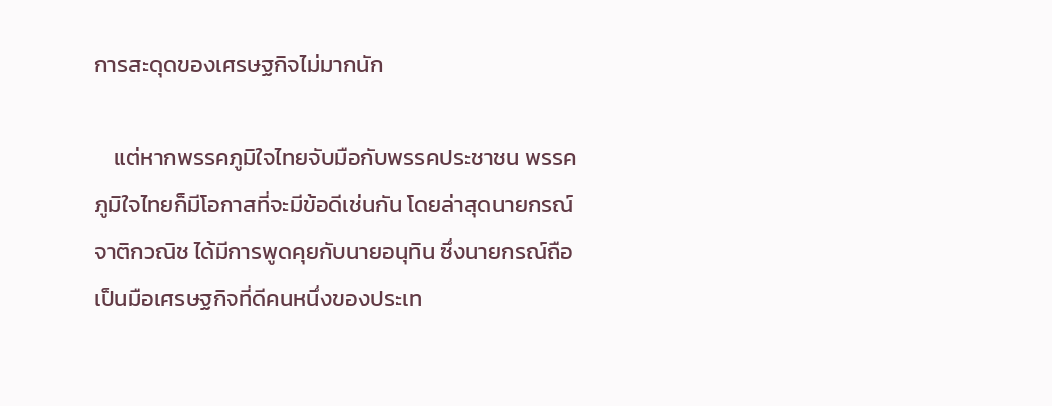การสะดุดของเศรษฐกิจไม่มากนัก

    แต่หากพรรคภูมิใจไทยจับมือกับพรรคประชาชน พรรคภูมิใจไทยก็มีโอกาสที่จะมีข้อดีเช่นกัน โดยล่าสุดนายกรณ์ จาติกวณิช ได้มีการพูดคุยกับนายอนุทิน ซึ่งนายกรณ์ถือเป็นมือเศรษฐกิจที่ดีคนหนึ่งของประเท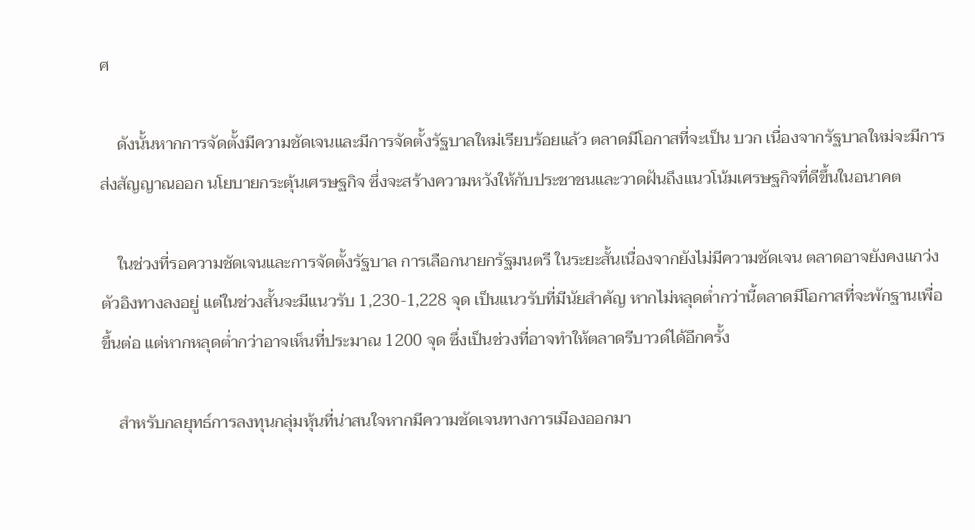ศ

    ดังนั้นหากการจัดตั้งมีความชัดเจนและมีการจัดตั้งรัฐบาลใหม่เรียบร้อยแล้ว ตลาดมีโอกาสที่จะเป็น บวก เนื่องจากรัฐบาลใหม่จะมีการส่งสัญญาณออก นโยบายกระตุ้นเศรษฐกิจ ซึ่งจะสร้างความหวังให้กับประชาชนและวาดฝันถึงแนวโน้มเศรษฐกิจที่ดีขึ้นในอนาคต

    ในช่วงที่รอความชัดเจนและการจัดตั้งรัฐบาล การเลือกนายกรัฐมนตรี ในระยะสั้นเนื่องจากยังไม่มีความชัดเจน ตลาดอาจยังคงแกว่งตัวอิงทางลงอยู่ แต่ในช่วงสั้นจะมีแนวรับ 1,230-1,228 จุด เป็นแนวรับที่มีนัยสำคัญ หากไม่หลุดต่ำกว่านี้ตลาดมีโอกาสที่จะพักฐานเพื่อขึ้นต่อ แต่หากหลุดต่ำกว่าอาจเห็นที่ประมาณ 1200 จุด ซึ่งเป็นช่วงที่อาจทำให้ตลาดรีบาวด์ได้อีกครั้ง

    สำหรับกลยุทธ์การลงทุนกลุ่มหุ้นที่น่าสนใจหากมีความชัดเจนทางการเมืองออกมา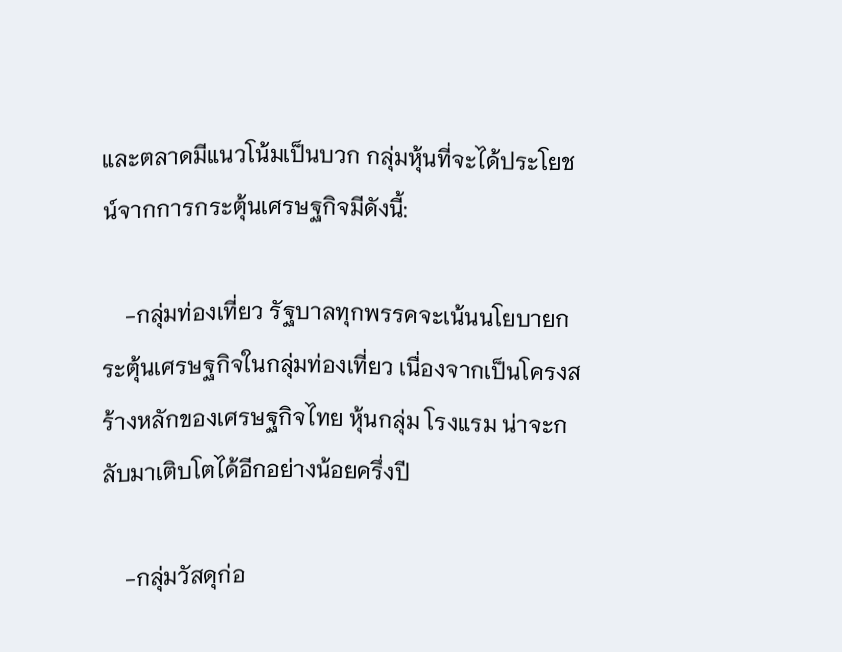และตลาดมีแนวโน้มเป็นบวก กลุ่มหุ้นที่จะได้ประโยชน์จากการกระตุ้นเศรษฐกิจมีดังนี้:

    -กลุ่มท่องเที่ยว รัฐบาลทุกพรรคจะเน้นนโยบายกระตุ้นเศรษฐกิจในกลุ่มท่องเที่ยว เนื่องจากเป็นโครงสร้างหลักของเศรษฐกิจไทย หุ้นกลุ่ม โรงแรม น่าจะกลับมาเติบโตได้อีกอย่างน้อยครึ่งปี

    -กลุ่มวัสดุก่อ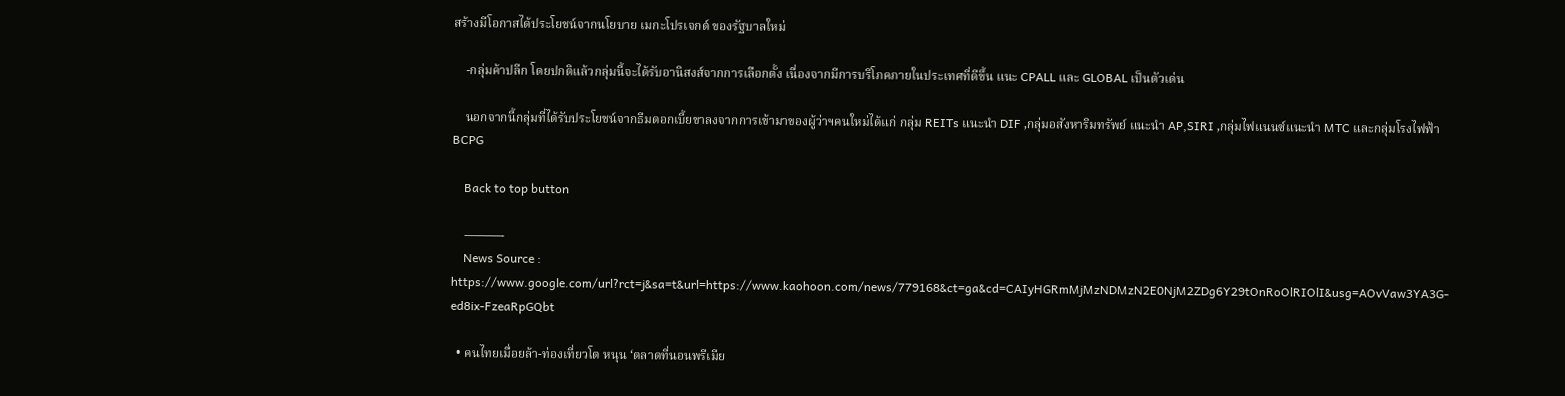สร้างมีโอกาสได้ประโยชน์จากนโยบาย เมกะโปรเจกต์ ของรัฐบาลใหม่

    -กลุ่มค้าปลีก โดยปกติแล้วกลุ่มนี้จะได้รับอานิสงส์จากการเลือกตั้ง เนื่องจากมีการบริโภคภายในประเทศที่ดีขึ้น แนะ CPALL และ GLOBAL เป็นตัวเด่น

    นอกจากนี้กลุ่มที่ได้รับประโยชน์จากธีมดอกเบี้ยขาลงจากการเข้ามาของผู้ว่าฯคนใหม่ได้แก่ กลุ่ม REITs แนะนำ DIF ,กลุ่มอสังหาริมทรัพย์ แนะนำ AP,SIRI ,กลุ่มไฟแนนซ์แนะนำ MTC และกลุ่มโรงไฟฟ้า BCPG

    Back to top button

    ———-
    News Source : https://www.google.com/url?rct=j&sa=t&url=https://www.kaohoon.com/news/779168&ct=ga&cd=CAIyHGRmMjMzNDMzN2E0NjM2ZDg6Y29tOnRoOlRIOlI&usg=AOvVaw3YA3G-ed8ix-FzeaRpGQbt

  • คนไทยเมื่อยล้า-ท่องเที่ยวโต หนุน ‘ตลาดที่นอนพรีเมีย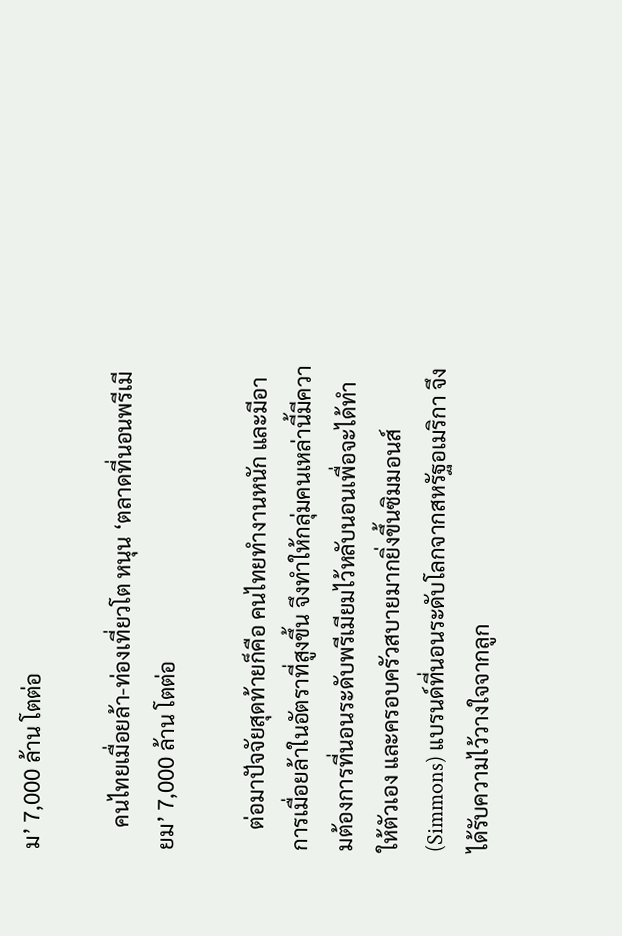ม’ 7,000 ล้าน โตต่อ

    คนไทยเมื่อยล้า-ท่องเที่ยวโต หนุน ‘ตลาดที่นอนพรีเมียม’ 7,000 ล้าน โตต่อ

    ต่อมาปัจจัยสุดท้ายก็คือ คนไทยทำงานหนัก และมีอาการเมื่อยล้าในอัตราที่สูงขึ้น จึงทำให้กลุ่มคนเหล่านี้มีความต้องการที่นอนระดับพรีเมียมไว้หลับนอนเพื่อจะได้ทำให้ตัวเอง และครอบครัวสบายมากยิ่งขึ้นซิมมอนส์ (Simmons) แบรนด์ที่นอนระดับโลกจากสหรัฐอเมริกา จึงได้รับความไว้วางใจจากลูก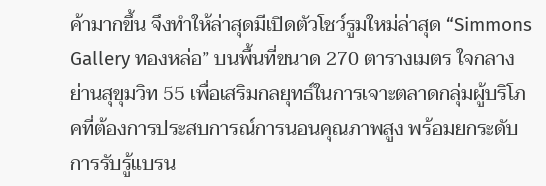ค้ามากขึ้น จึงทำให้ล่าสุดมีเปิดตัวโชว์รูมใหม่ล่าสุด “Simmons Gallery ทองหล่อ” บนพื้นที่ขนาด 270 ตารางเมตร ใจกลางย่านสุขุมวิท 55 เพื่อเสริมกลยุทธ์ในการเจาะตลาดกลุ่มผู้บริโภคที่ต้องการประสบการณ์การนอนคุณภาพสูง พร้อมยกระดับการรับรู้แบรน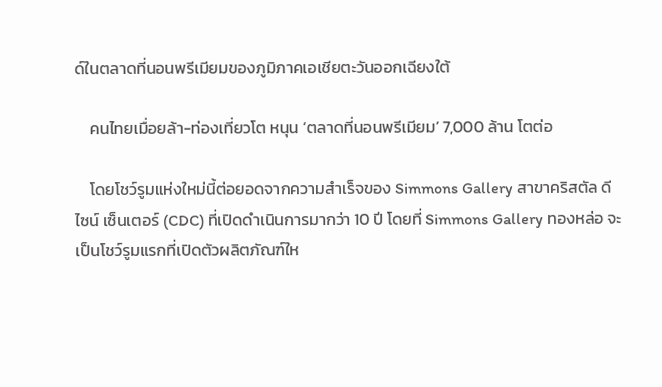ด์ในตลาดที่นอนพรีเมียมของภูมิภาคเอเชียตะวันออกเฉียงใต้

    คนไทยเมื่อยล้า-ท่องเที่ยวโต หนุน ‘ตลาดที่นอนพรีเมียม’ 7,000 ล้าน โตต่อ

    โดยโชว์รูมแห่งใหม่นี้ต่อยอดจากความสำเร็จของ Simmons Gallery สาขาคริสตัล ดีไซน์ เซ็นเตอร์ (CDC) ที่เปิดดำเนินการมากว่า 10 ปี โดยที่ Simmons Gallery ทองหล่อ จะเป็นโชว์รูมแรกที่เปิดตัวผลิตภัณฑ์ให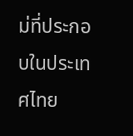ม่ที่ประกอบในประเทศไทย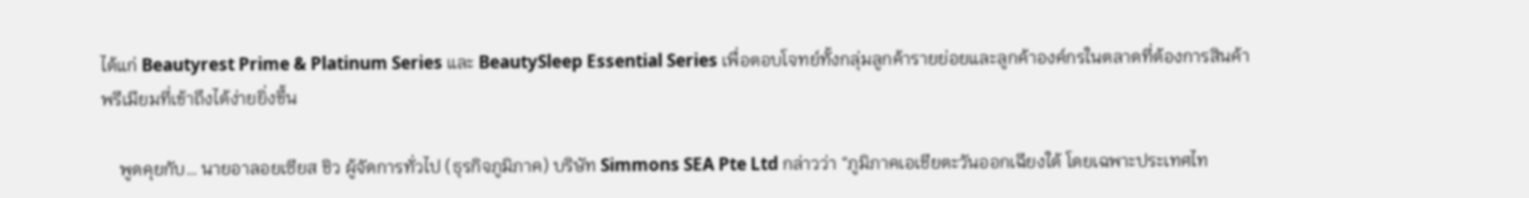ได้แก่ Beautyrest Prime & Platinum Series และ BeautySleep Essential Series เพื่อตอบโจทย์ทั้งกลุ่มลูกค้ารายย่อยและลูกค้าองค์กรในตลาดที่ต้องการสินค้าพรีเมียมที่เข้าถึงได้ง่ายยิ่งขึ้น

    พูดคุยกับ… นายอาลอยเซียส ชิว ผู้จัดการทั่วไป (ธุรกิจภูมิภาค) บริษัท Simmons SEA Pte Ltd กล่าวว่า “ภูมิภาคเอเชียตะวันออกเฉียงใต้ โดยเฉพาะประเทศไท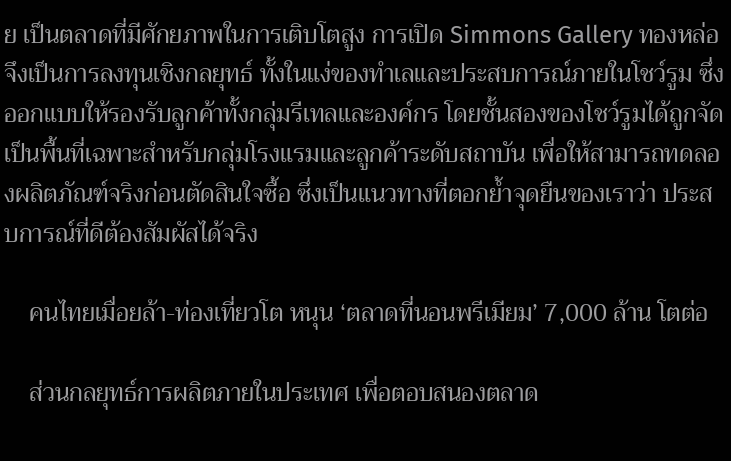ย เป็นตลาดที่มีศักยภาพในการเติบโตสูง การเปิด Simmons Gallery ทองหล่อ จึงเป็นการลงทุนเชิงกลยุทธ์ ทั้งในแง่ของทำเลและประสบการณ์ภายในโชว์รูม ซึ่งออกแบบให้รองรับลูกค้าทั้งกลุ่มรีเทลและองค์กร โดยชั้นสองของโชว์รูมได้ถูกจัดเป็นพื้นที่เฉพาะสำหรับกลุ่มโรงแรมและลูกค้าระดับสถาบัน เพื่อให้สามารถทดลองผลิตภัณฑ์จริงก่อนตัดสินใจซื้อ ซึ่งเป็นแนวทางที่ตอกย้ำจุดยืนของเราว่า ประสบการณ์ที่ดีต้องสัมผัสได้จริง

    คนไทยเมื่อยล้า-ท่องเที่ยวโต หนุน ‘ตลาดที่นอนพรีเมียม’ 7,000 ล้าน โตต่อ

    ส่วนกลยุทธ์การผลิตภายในประเทศ เพื่อตอบสนองตลาด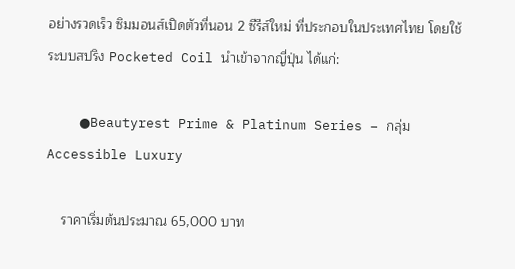อย่างรวดเร็ว ซิมมอนส์เปิดตัวที่นอน 2 ซีรีส์ใหม่ ที่ประกอบในประเทศไทย โดยใช้ระบบสปริง Pocketed Coil นำเข้าจากญี่ปุ่น ได้แก่:

    ●Beautyrest Prime & Platinum Series – กลุ่ม Accessible Luxury

    ราคาเริ่มต้นประมาณ 65,000 บาท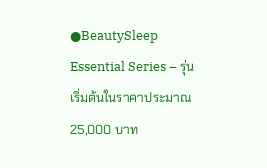●BeautySleep Essential Series – รุ่นเริ่มต้นในราคาประมาณ 25,000 บาท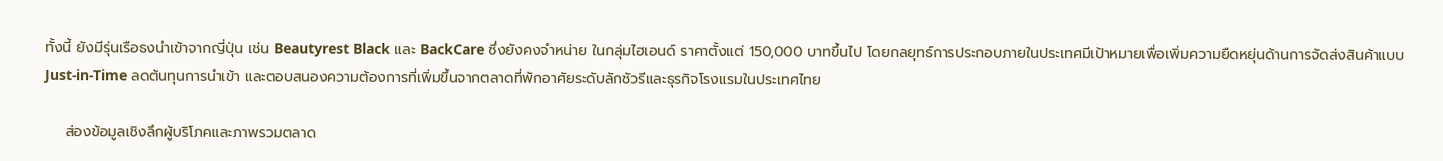ทั้งนี้ ยังมีรุ่นเรือธงนำเข้าจากญี่ปุ่น เช่น Beautyrest Black และ BackCare ซึ่งยังคงจำหน่าย ในกลุ่มไฮเอนด์ ราคาตั้งแต่ 150,000 บาทขึ้นไป โดยกลยุทธ์การประกอบภายในประเทศมีเป้าหมายเพื่อเพิ่มความยืดหยุ่นด้านการจัดส่งสินค้าแบบ Just-in-Time ลดต้นทุนการนำเข้า และตอบสนองความต้องการที่เพิ่มขึ้นจากตลาดที่พักอาศัยระดับลักชัวรีและธุรกิจโรงแรมในประเทศไทย

    ส่องข้อมูลเชิงลึกผู้บริโภคและภาพรวมตลาด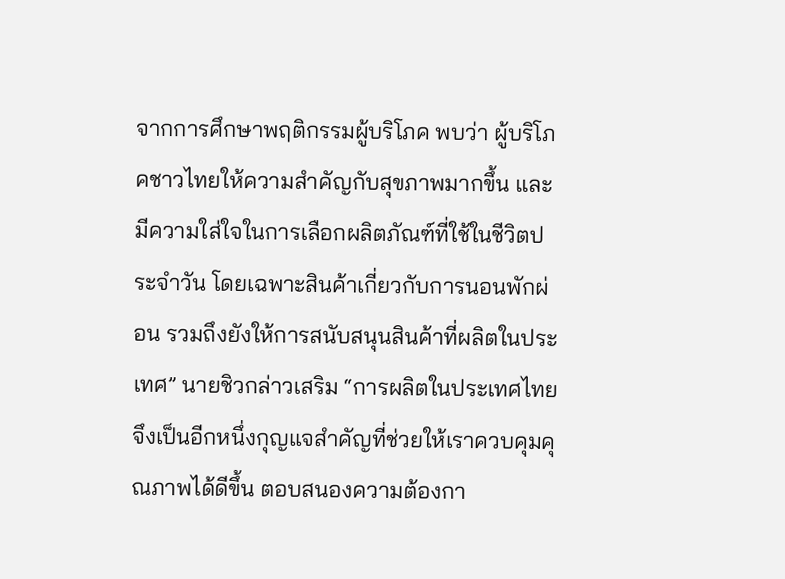จากการศึกษาพฤติกรรมผู้บริโภค พบว่า ผู้บริโภคชาวไทยให้ความสำคัญกับสุขภาพมากขึ้น และมีความใส่ใจในการเลือกผลิตภัณฑ์ที่ใช้ในชีวิตประจำวัน โดยเฉพาะสินค้าเกี่ยวกับการนอนพักผ่อน รวมถึงยังให้การสนับสนุนสินค้าที่ผลิตในประเทศ” นายชิวกล่าวเสริม “การผลิตในประเทศไทยจึงเป็นอีกหนึ่งกุญแจสำคัญที่ช่วยให้เราควบคุมคุณภาพได้ดีขึ้น ตอบสนองความต้องกา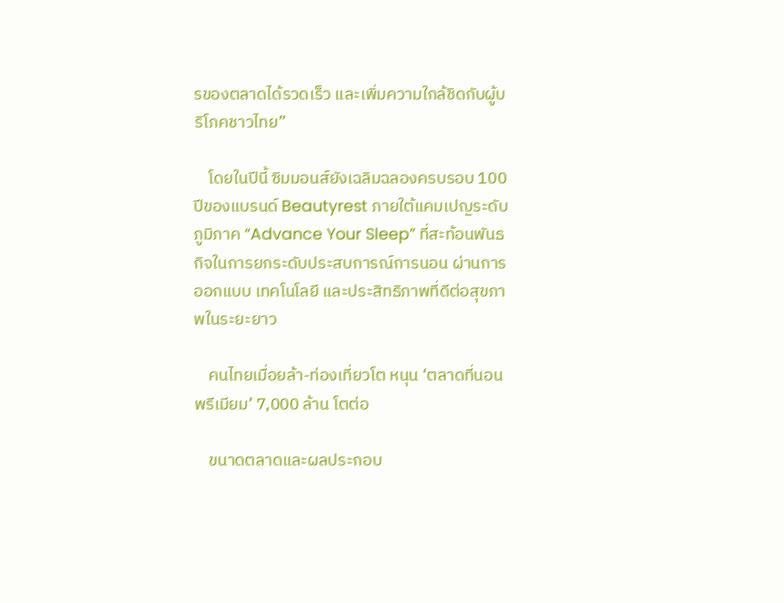รของตลาดได้รวดเร็ว และเพิ่มความใกล้ชิดกับผู้บริโภคชาวไทย”

    โดยในปีนี้ ซิมมอนส์ยังเฉลิมฉลองครบรอบ 100 ปีของแบรนด์ Beautyrest ภายใต้แคมเปญระดับภูมิภาค “Advance Your Sleep” ที่สะท้อนพันธกิจในการยกระดับประสบการณ์การนอน ผ่านการออกแบบ เทคโนโลยี และประสิทธิภาพที่ดีต่อสุขภาพในระยะยาว

    คนไทยเมื่อยล้า-ท่องเที่ยวโต หนุน ‘ตลาดที่นอนพรีเมียม’ 7,000 ล้าน โตต่อ

    ขนาดตลาดและผลประกอบ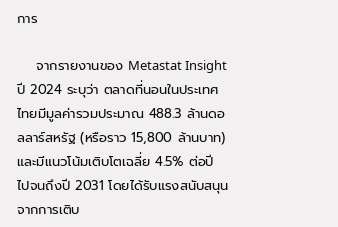การ

    จากรายงานของ Metastat Insight ปี 2024 ระบุว่า ตลาดที่นอนในประเทศไทยมีมูลค่ารวมประมาณ 488.3 ล้านดอลลาร์สหรัฐ (หรือราว 15,800 ล้านบาท) และมีแนวโน้มเติบโตเฉลี่ย 4.5% ต่อปี ไปจนถึงปี 2031 โดยได้รับแรงสนับสนุนจากการเติบ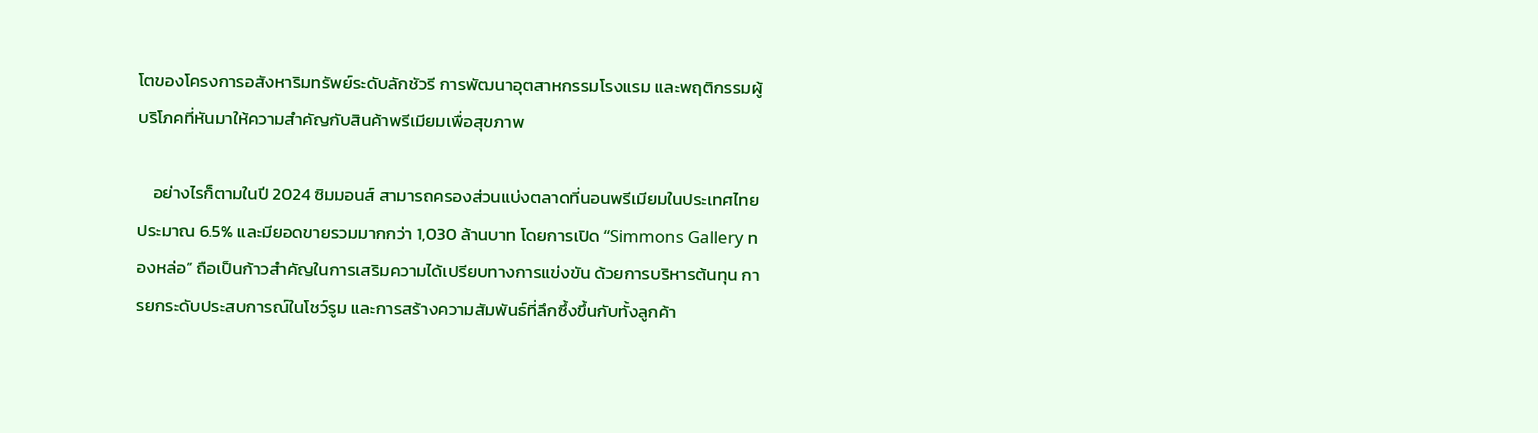โตของโครงการอสังหาริมทรัพย์ระดับลักชัวรี การพัฒนาอุตสาหกรรมโรงแรม และพฤติกรรมผู้บริโภคที่หันมาให้ความสำคัญกับสินค้าพรีเมียมเพื่อสุขภาพ

    อย่างไรก็ตามในปี 2024 ซิมมอนส์ สามารถครองส่วนแบ่งตลาดที่นอนพรีเมียมในประเทศไทยประมาณ 6.5% และมียอดขายรวมมากกว่า 1,030 ล้านบาท โดยการเปิด “Simmons Gallery ทองหล่อ” ถือเป็นก้าวสำคัญในการเสริมความได้เปรียบทางการแข่งขัน ด้วยการบริหารต้นทุน การยกระดับประสบการณ์ในโชว์รูม และการสร้างความสัมพันธ์ที่ลึกซึ้งขึ้นกับทั้งลูกค้า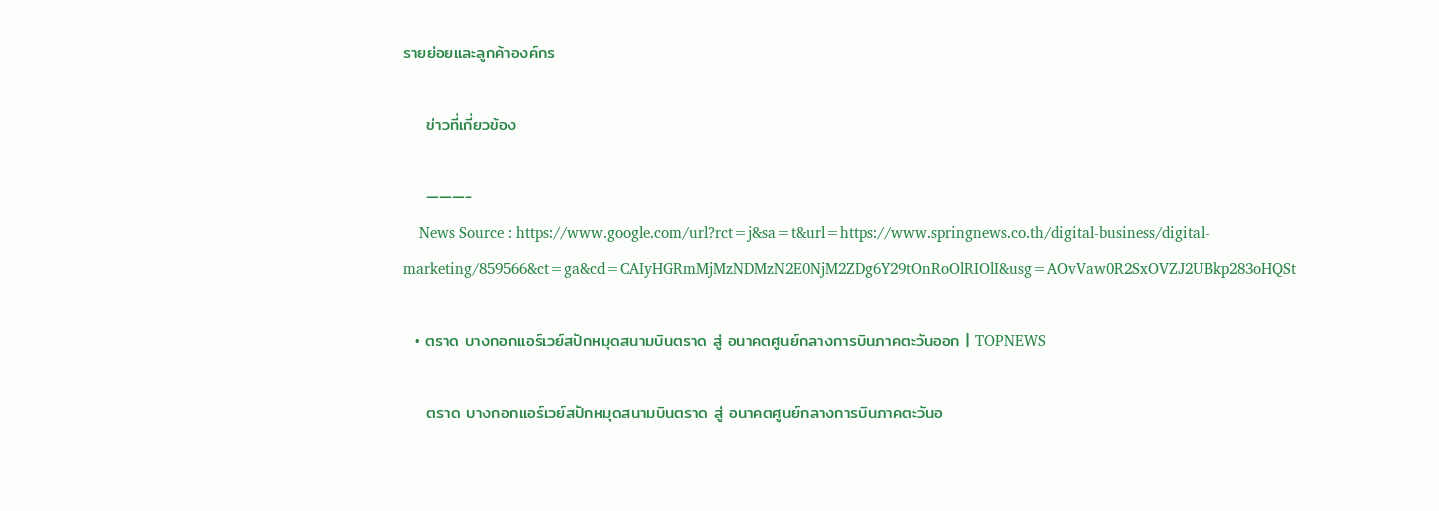รายย่อยและลูกค้าองค์กร

    ข่าวที่เกี่ยวข้อง

    ———-
    News Source : https://www.google.com/url?rct=j&sa=t&url=https://www.springnews.co.th/digital-business/digital-marketing/859566&ct=ga&cd=CAIyHGRmMjMzNDMzN2E0NjM2ZDg6Y29tOnRoOlRIOlI&usg=AOvVaw0R2SxOVZJ2UBkp283oHQSt

  • ตราด บางกอกแอร์เวย์สปักหมุดสนามบินตราด สู่ อนาคตศูนย์กลางการบินภาคตะวันออก | TOPNEWS

    ตราด บางกอกแอร์เวย์สปักหมุดสนามบินตราด สู่ อนาคตศูนย์กลางการบินภาคตะวันอ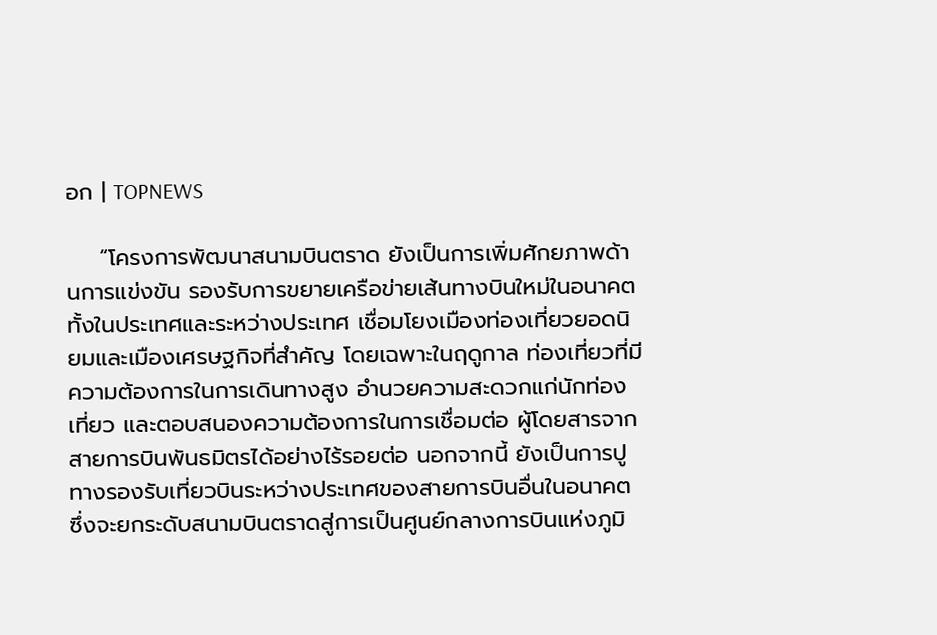อก | TOPNEWS

    “โครงการพัฒนาสนามบินตราด ยังเป็นการเพิ่มศักยภาพด้านการแข่งขัน รองรับการขยายเครือข่ายเส้นทางบินใหม่ในอนาคต ทั้งในประเทศและระหว่างประเทศ เชื่อมโยงเมืองท่องเที่ยวยอดนิยมและเมืองเศรษฐกิจที่สำคัญ โดยเฉพาะในฤดูกาล ท่องเที่ยวที่มีความต้องการในการเดินทางสูง อำนวยความสะดวกแก่นักท่องเที่ยว และตอบสนองความต้องการในการเชื่อมต่อ ผู้โดยสารจากสายการบินพันธมิตรได้อย่างไร้รอยต่อ นอกจากนี้ ยังเป็นการปูทางรองรับเที่ยวบินระหว่างประเทศของสายการบินอื่นในอนาคต ซึ่งจะยกระดับสนามบินตราดสู่การเป็นศูนย์กลางการบินแห่งภูมิ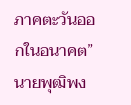ภาคตะวันออกในอนาคต” นายพุฒิพง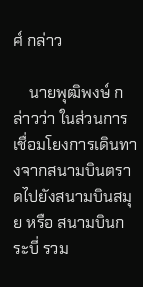ศ์ กล่าว

    นายพุฒิพงษ์ กล่าวว่า ในส่วนการเชื่อมโยงการเดินทางจากสนามบินตราดไปยังสนามบินสมุย หรือ สนามบินกระบี่ รวม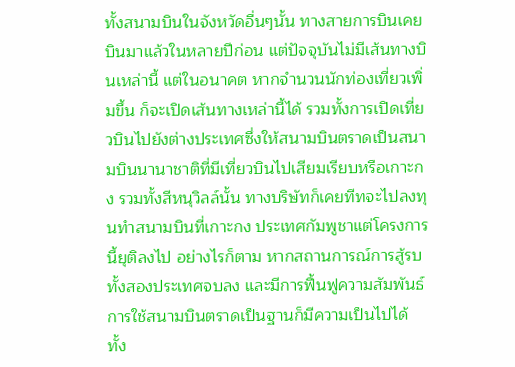ทั้งสนามบินในจังหวัดอื่นๆนั้น ทางสายการบินเคยบินมาแล้วในหลายปีก่อน แต่ปัจจุบันไม่มีเส้นทางบินเหล่านี้ แต่ในอนาคต หากจำนวนนักท่องเที่ยวเพิ่มขึ้น ก็จะเปิดเส้นทางเหล่านี้ได้ รวมทั้งการเปิดเที่ยวบินไปยังต่างประเทศซึ่งให้สนามบินตราดเป็นสนามบินนานาชาติที่มีเที่ยวบินไปเสียมเรียบหรือเกาะกง รวมทั้งสีหนุวิลล์นั้น ทางบริษัทก็เคยทีทจะไปลงทุนทำสนามบินที่เกาะกง ประเทศกัมพูชาแต่โครงการนี้ยุติลงไป อย่างไรก็ตาม หากสถานการณ์การสู้รบทั้งสองประเทศจบลง และมีการฟื้นฟูความสัมพันธ์การใช้สนามบินตราดเป็นฐานก็มีความเป็นไปได้ ทั้ง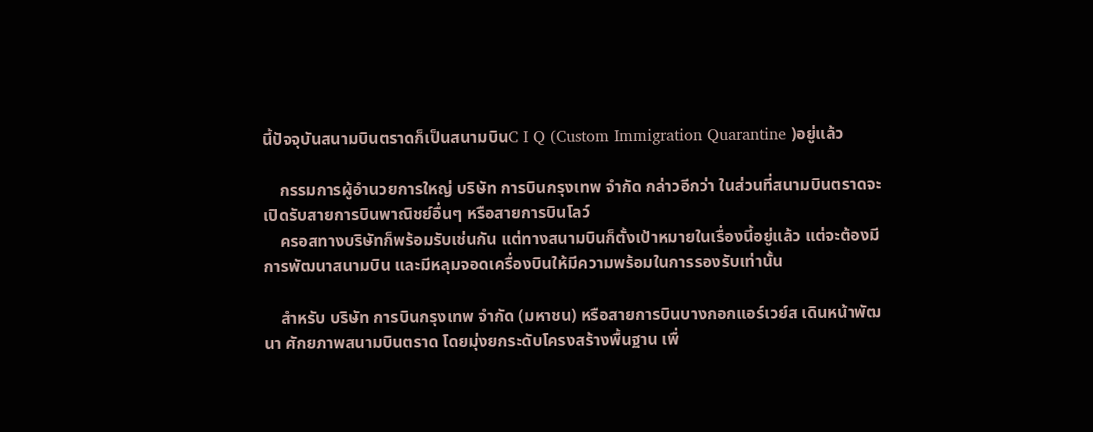นี้ปัจจุบันสนามบินตราดก็เป็นสนามบินC I Q (Custom Immigration Quarantine )อยู่แล้ว

    กรรมการผู้อำนวยการใหญ่ บริษัท การบินกรุงเทพ จำกัด กล่าวอีกว่า ในส่วนที่สนามบินตราดจะเปิดรับสายการบินพาณิชย์อื่นๆ หรือสายการบินโลว์
    ครอสทางบริษัทก็พร้อมรับเช่นกัน แต่ทางสนามบินก็ตั้งเป้าหมายในเรื่องนี้อยู่แล้ว แต่จะต้องมีการพัฒนาสนามบิน และมีหลุมจอดเครื่องบินให้มีความพร้อมในการรองรับเท่านั้น

    สำหรับ บริษัท การบินกรุงเทพ จำกัด (มหาชน) หรือสายการบินบางกอกแอร์เวย์ส เดินหน้าพัฒนา ศักยภาพสนามบินตราด โดยมุ่งยกระดับโครงสร้างพื้นฐาน เพื่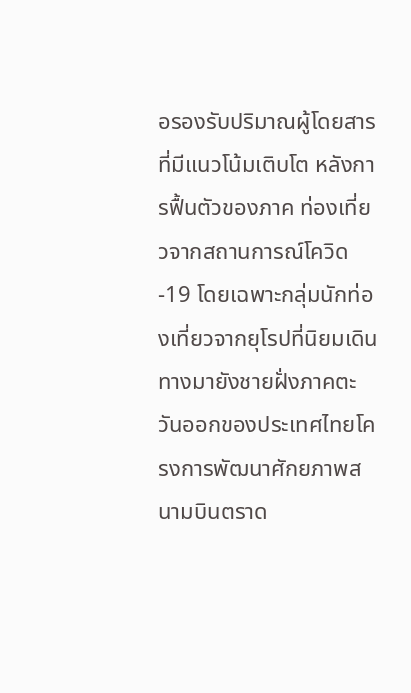อรองรับปริมาณผู้โดยสารที่มีแนวโน้มเติบโต หลังการฟื้นตัวของภาค ท่องเที่ยวจากสถานการณ์โควิด-19 โดยเฉพาะกลุ่มนักท่องเที่ยวจากยุโรปที่นิยมเดินทางมายังชายฝั่งภาคตะวันออกของประเทศไทยโครงการพัฒนาศักยภาพสนามบินตราด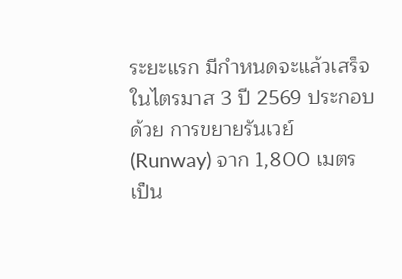ระยะแรก มีกำหนดจะแล้วเสร็จในไตรมาส 3 ปี 2569 ประกอบด้วย การขยายรันเวย์ (Runway) จาก 1,800 เมตร เป็น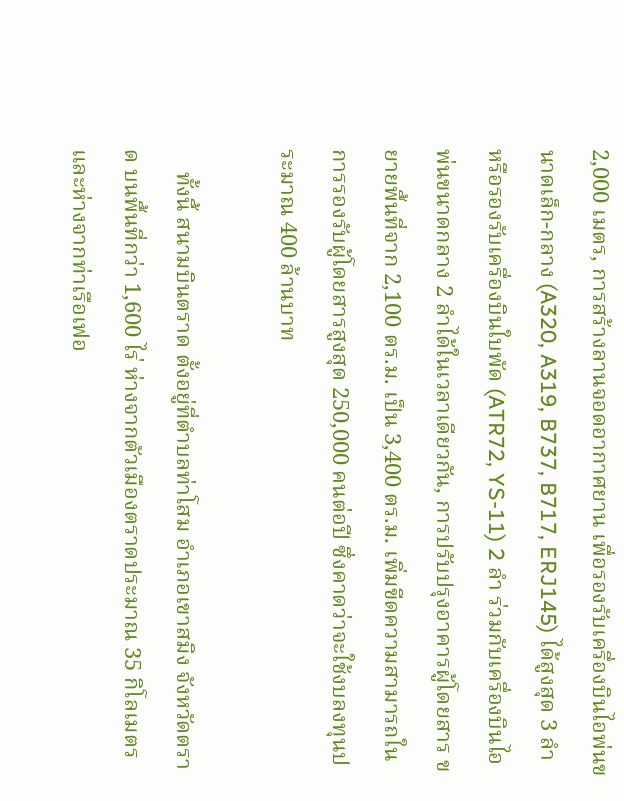2,000 เมตร, การสร้างลานจอดอากาศยาน เพื่อรองรับเครื่องบินไอพ่นขนาดเล็ก-กลาง (A320, A319, B737, B717, ERJ145) ได้สูงสุด 3 ลำ หรือรองรับเครื่องบินใบพัด (ATR72, YS-11) 2 ลำ ร่วมกับเครื่องบินไอพ่นขนาดกลาง 2 ลำได้ในเวลาเดียวกัน, การปรับปรุงอาคารผู้โดยสาร ขยายพื้นที่จาก 2,100 ตร.ม. เป็น 3,400 ตร.ม. เพิ่มขีดความสามารถในการรองรับผู้โดยสารสูงสุด 250,000 คนต่อปี ซึ่งคาดว่าจะใช้งบลงทุนประมาณ 400 ล้านบาท

    ทั้งนี้ สนามบินตราด ตั้งอยู่ที่ตำบลท่าโสม อำเภอเขาสมิง จังหวัดตราด บนพื้นที่กว่า 1,600 ไร่ ห่างจากตัวเมืองตราดประมาณ 35 กิโลเมตร และห่างจากท่าเรือเฟอ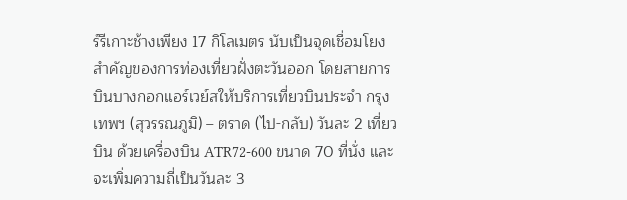ร์รีเกาะช้างเพียง 17 กิโลเมตร นับเป็นจุดเชื่อมโยงสำคัญของการท่องเที่ยวฝั่งตะวันออก โดยสายการ บินบางกอกแอร์เวย์สให้บริการเที่ยวบินประจำ กรุงเทพฯ (สุวรรณภูมิ) – ตราด (ไป-กลับ) วันละ 2 เที่ยวบิน ด้วยเครื่องบิน ATR72-600 ขนาด 70 ที่นั่ง และจะเพิ่มความถี่เป็นวันละ 3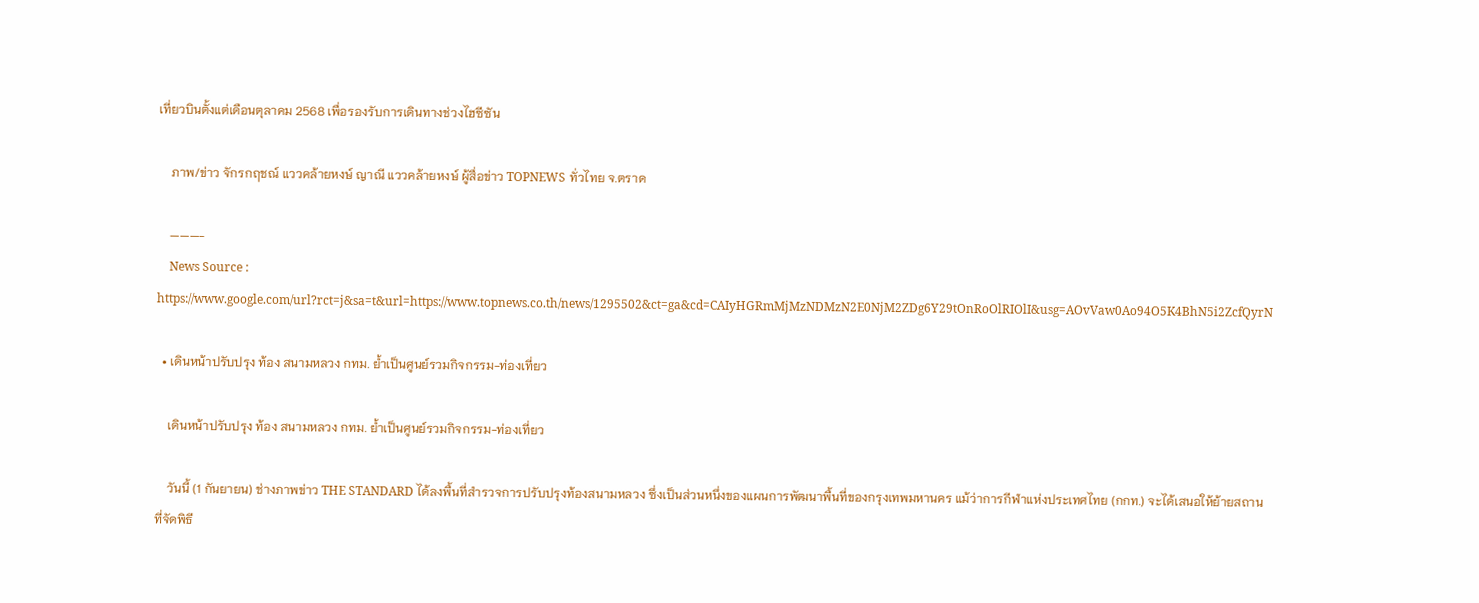เที่ยวบินตั้งแต่เดือนตุลาคม 2568 เพื่อรองรับการเดินทางช่วงไฮซีซัน

    ภาพ/ข่าว จักรกฤชณ์ แววคล้ายหงษ์ ญาณี แววคล้ายหงษ์ ผู้สื่อข่าว TOPNEWS ทั่วไทย จ.ตราด

    ———-
    News Source : https://www.google.com/url?rct=j&sa=t&url=https://www.topnews.co.th/news/1295502&ct=ga&cd=CAIyHGRmMjMzNDMzN2E0NjM2ZDg6Y29tOnRoOlRIOlI&usg=AOvVaw0Ao94O5K4BhN5i2ZcfQyrN

  • เดินหน้าปรับปรุง ท้อง สนามหลวง กทม. ย้ำเป็นศูนย์รวมกิจกรรม-ท่องเที่ยว

    เดินหน้าปรับปรุง ท้อง สนามหลวง กทม. ย้ำเป็นศูนย์รวมกิจกรรม-ท่องเที่ยว

    วันนี้ (1 กันยายน) ช่างภาพข่าว THE STANDARD ได้ลงพื้นที่สำรวจการปรับปรุงท้องสนามหลวง ซึ่งเป็นส่วนหนึ่งของแผนการพัฒนาพื้นที่ของกรุงเทพมหานคร แม้ว่าการกีฬาแห่งประเทศไทย (กกท.) จะได้เสนอให้ย้ายสถานที่จัดพิธี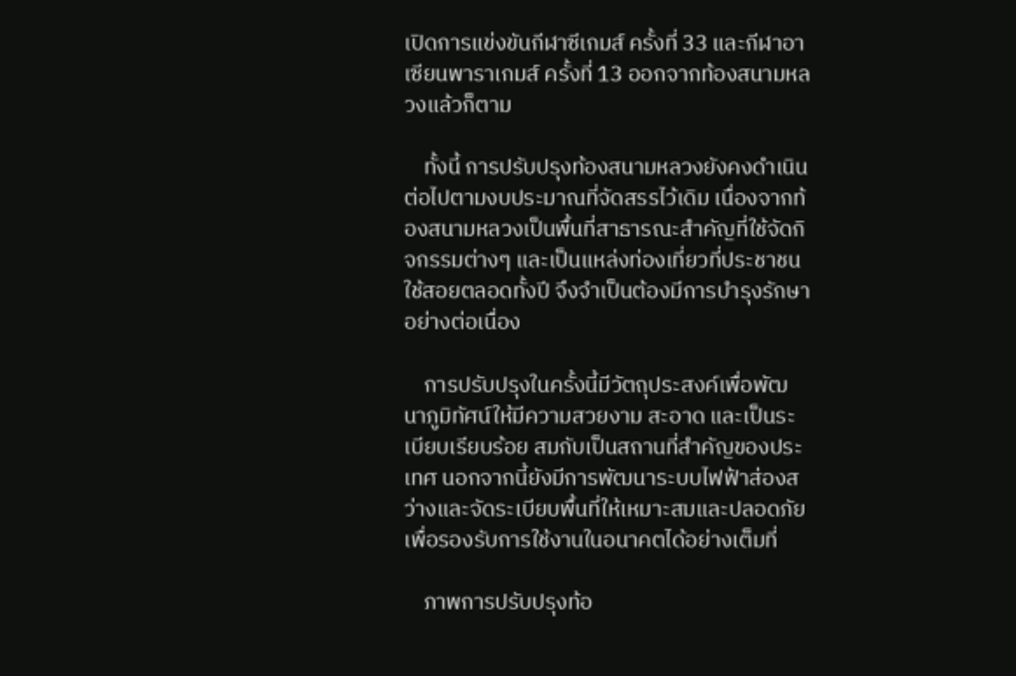เปิดการแข่งขันกีฬาซีเกมส์ ครั้งที่ 33 และกีฬาอาเซียนพาราเกมส์ ครั้งที่ 13 ออกจากท้องสนามหลวงแล้วก็ตาม

    ทั้งนี้ การปรับปรุงท้องสนามหลวงยังคงดำเนินต่อไปตามงบประมาณที่จัดสรรไว้เดิม เนื่องจากท้องสนามหลวงเป็นพื้นที่สาธารณะสำคัญที่ใช้จัดกิจกรรมต่างๆ และเป็นแหล่งท่องเที่ยวที่ประชาชนใช้สอยตลอดทั้งปี จึงจำเป็นต้องมีการบำรุงรักษาอย่างต่อเนื่อง

    การปรับปรุงในครั้งนี้มีวัตถุประสงค์เพื่อพัฒนาภูมิทัศน์ให้มีความสวยงาม สะอาด และเป็นระเบียบเรียบร้อย สมกับเป็นสถานที่สำคัญของประเทศ นอกจากนี้ยังมีการพัฒนาระบบไฟฟ้าส่องสว่างและจัดระเบียบพื้นที่ให้เหมาะสมและปลอดภัย เพื่อรองรับการใช้งานในอนาคตได้อย่างเต็มที่

    ภาพการปรับปรุงท้อ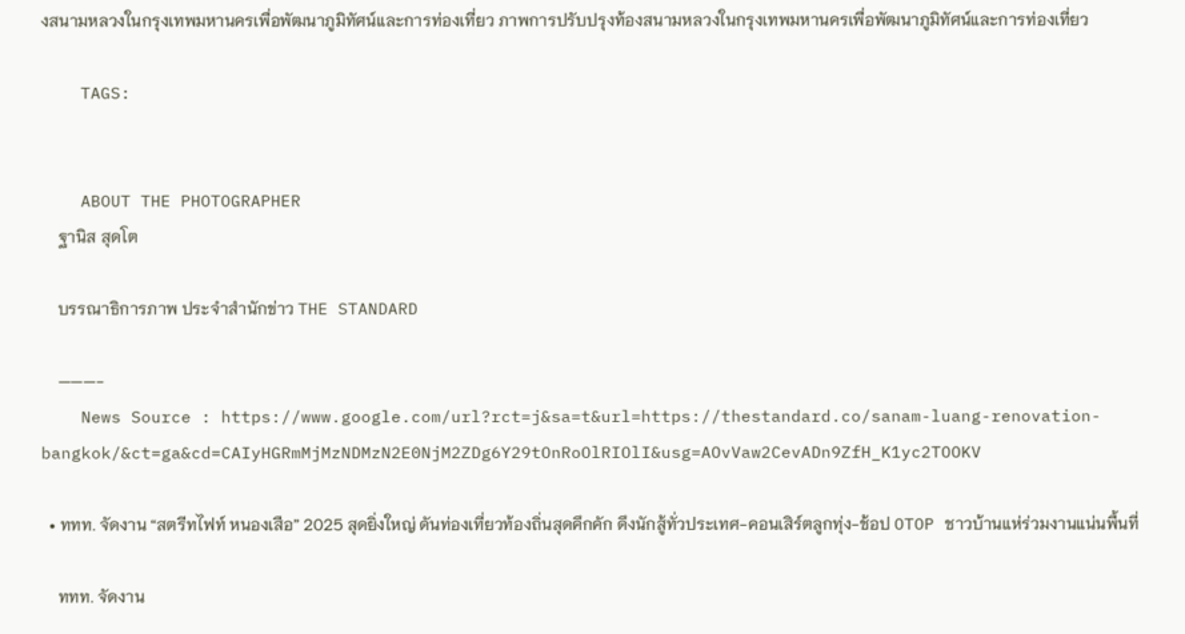งสนามหลวงในกรุงเทพมหานครเพื่อพัฒนาภูมิทัศน์และการท่องเที่ยว ภาพการปรับปรุงท้องสนามหลวงในกรุงเทพมหานครเพื่อพัฒนาภูมิทัศน์และการท่องเที่ยว

    TAGS:


    ABOUT THE PHOTOGRAPHER
    ฐานิส สุดโต

    บรรณาธิการภาพ ประจำสำนักข่าว THE STANDARD

    ———-
    News Source : https://www.google.com/url?rct=j&sa=t&url=https://thestandard.co/sanam-luang-renovation-bangkok/&ct=ga&cd=CAIyHGRmMjMzNDMzN2E0NjM2ZDg6Y29tOnRoOlRIOlI&usg=AOvVaw2CevADn9ZfH_K1yc2TOOKV

  • ททท. จัดงาน “สตรีทไฟท์ หนองเสือ” 2025 สุดยิ่งใหญ่ ดันท่องเที่ยวท้องถิ่นสุดคึกคัก ดึงนักสู้ทั่วประเทศ-คอนเสิร์ตลูกทุ่ง-ช้อป OTOP ชาวบ้านแห่ร่วมงานแน่นพื้นที่

    ททท. จัดงาน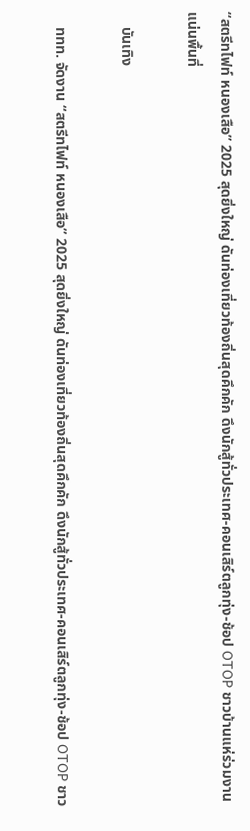“สตรีทไฟท์ หนองเสือ” 2025 สุดยิ่งใหญ่ ดันท่องเที่ยวท้องถิ่นสุดคึกคัก ดึงนักสู้ทั่วประเทศ-คอนเสิร์ตลูกทุ่ง-ช้อป OTOP ชาวบ้านแห่ร่วมงานแน่นพื้นที่

    บันเทิง

    ททท. จัดงาน “สตรีทไฟท์ หนองเสือ” 2025 สุดยิ่งใหญ่ ดันท่องเที่ยวท้องถิ่นสุดคึกคัก ดึงนักสู้ทั่วประเทศ-คอนเสิร์ตลูกทุ่ง-ช้อป OTOP ชาว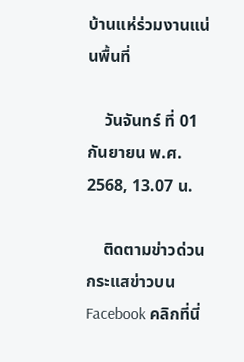บ้านแห่ร่วมงานแน่นพื้นที่

    วันจันทร์ ที่ 01 กันยายน พ.ศ. 2568, 13.07 น.

    ติดตามข่าวด่วน กระแสข่าวบน Facebook คลิกที่นี่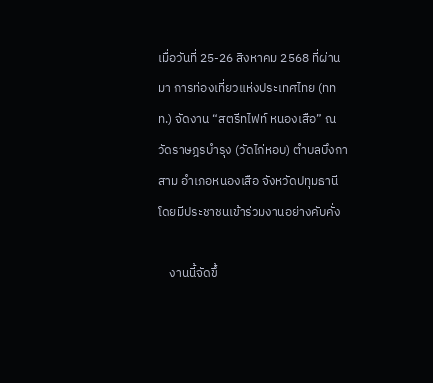เมื่อวันที่ 25-26 สิงหาคม 2568 ที่ผ่านมา การท่องเที่ยวแห่งประเทศไทย (ททท.) จัดงาน “สตรีทไฟท์ หนองเสือ” ณ วัดราษฎรบำรุง (วัดไก่หอบ) ตำบลบึงกาสาม อำเภอหนองเสือ จังหวัดปทุมธานี โดยมีประชาชนเข้าร่วมงานอย่างคับคั่ง

    งานนี้จัดขึ้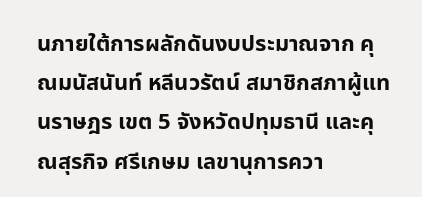นภายใต้การผลักดันงบประมาณจาก คุณมนัสนันท์ หลีนวรัตน์ สมาชิกสภาผู้แทนราษฎร เขต 5 จังหวัดปทุมธานี และคุณสุรกิจ ศรีเกษม เลขานุการควา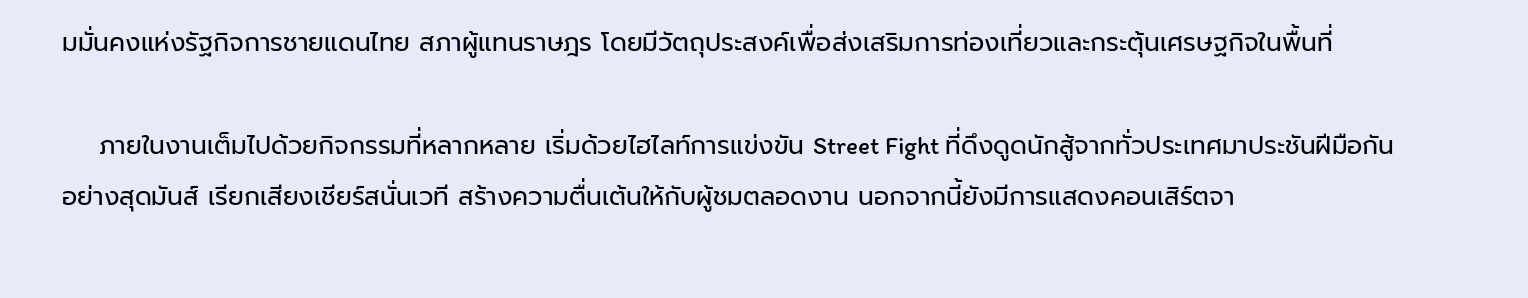มมั่นคงแห่งรัฐกิจการชายแดนไทย สภาผู้แทนราษฎร โดยมีวัตถุประสงค์เพื่อส่งเสริมการท่องเที่ยวและกระตุ้นเศรษฐกิจในพื้นที่

    ภายในงานเต็มไปด้วยกิจกรรมที่หลากหลาย เริ่มด้วยไฮไลท์การแข่งขัน Street Fight ที่ดึงดูดนักสู้จากทั่วประเทศมาประชันฝีมือกันอย่างสุดมันส์ เรียกเสียงเชียร์สนั่นเวที สร้างความตื่นเต้นให้กับผู้ชมตลอดงาน นอกจากนี้ยังมีการแสดงคอนเสิร์ตจา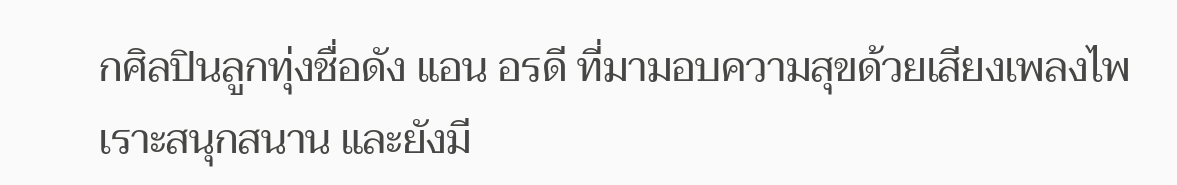กศิลปินลูกทุ่งชื่อดัง แอน อรดี ที่มามอบความสุขด้วยเสียงเพลงไพเราะสนุกสนาน และยังมี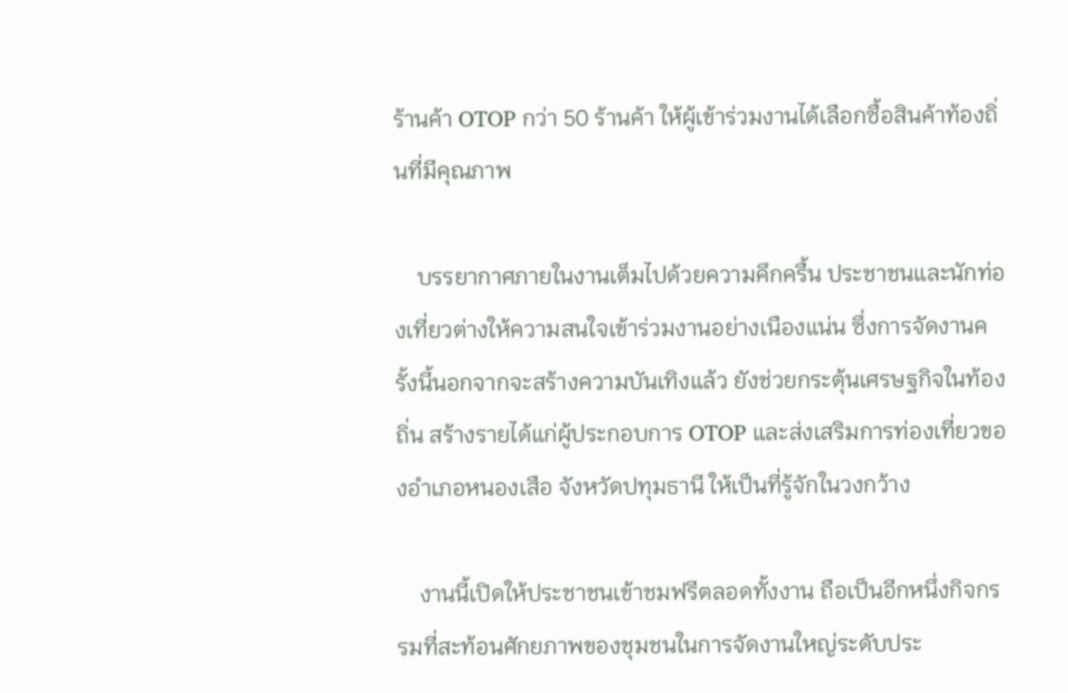ร้านค้า OTOP กว่า 50 ร้านค้า ให้ผู้เข้าร่วมงานได้เลือกซื้อสินค้าท้องถิ่นที่มีคุณภาพ

    บรรยากาศภายในงานเต็มไปด้วยความคึกครื้น ประชาชนและนักท่องเที่ยวต่างให้ความสนใจเข้าร่วมงานอย่างเนืองแน่น ซึ่งการจัดงานครั้งนี้นอกจากจะสร้างความบันเทิงแล้ว ยังช่วยกระตุ้นเศรษฐกิจในท้องถิ่น สร้างรายได้แก่ผู้ประกอบการ OTOP และส่งเสริมการท่องเที่ยวของอำเภอหนองเสือ จังหวัดปทุมธานี ให้เป็นที่รู้จักในวงกว้าง

    งานนี้เปิดให้ประชาชนเข้าชมฟรีตลอดทั้งงาน ถือเป็นอีกหนึ่งกิจกรรมที่สะท้อนศักยภาพของชุมชนในการจัดงานใหญ่ระดับประ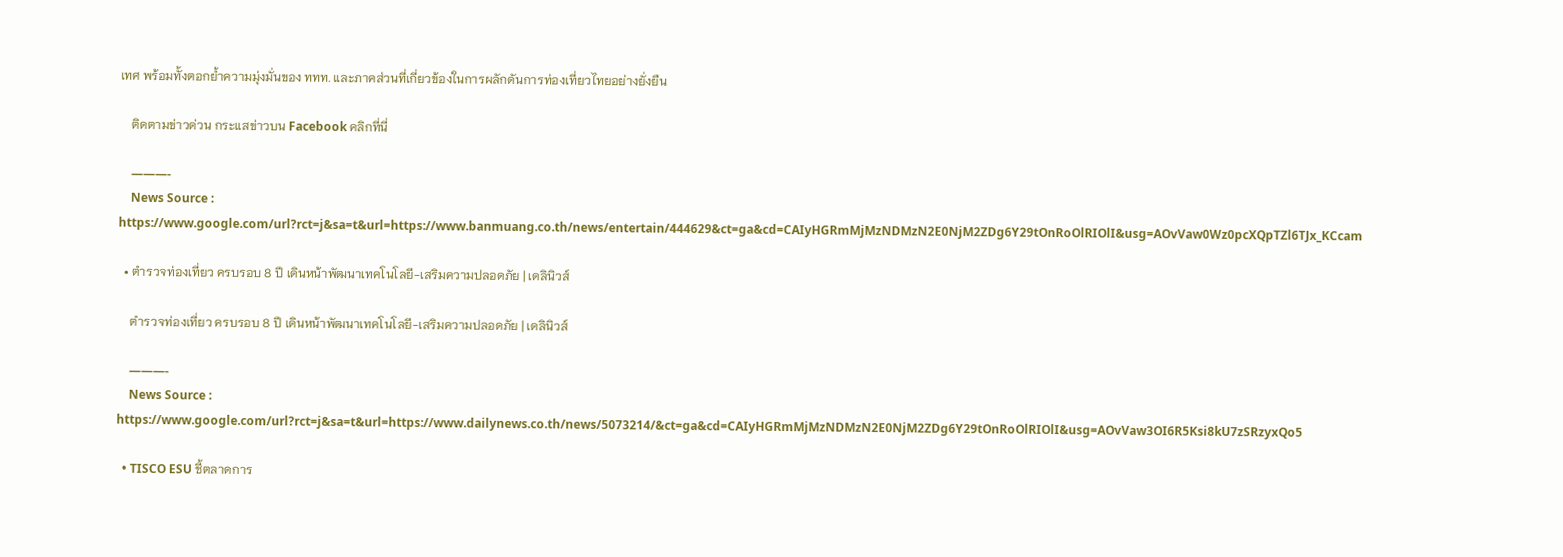เทศ พร้อมทั้งตอกย้ำความมุ่งมั่นของ ททท. และภาคส่วนที่เกี่ยวข้องในการผลักดันการท่องเที่ยวไทยอย่างยั่งยืน

    ติดตามข่าวด่วน กระแสข่าวบน Facebook คลิกที่นี่

    ———-
    News Source : https://www.google.com/url?rct=j&sa=t&url=https://www.banmuang.co.th/news/entertain/444629&ct=ga&cd=CAIyHGRmMjMzNDMzN2E0NjM2ZDg6Y29tOnRoOlRIOlI&usg=AOvVaw0Wz0pcXQpTZl6TJx_KCcam

  • ตำรวจท่องเที่ยว ครบรอบ 8 ปี เดินหน้าพัฒนาเทคโนโลยี-เสริมความปลอดภัย | เดลินิวส์

    ตำรวจท่องเที่ยว ครบรอบ 8 ปี เดินหน้าพัฒนาเทคโนโลยี-เสริมความปลอดภัย | เดลินิวส์

    ———-
    News Source : https://www.google.com/url?rct=j&sa=t&url=https://www.dailynews.co.th/news/5073214/&ct=ga&cd=CAIyHGRmMjMzNDMzN2E0NjM2ZDg6Y29tOnRoOlRIOlI&usg=AOvVaw3OI6R5Ksi8kU7zSRzyxQo5

  • TISCO ESU ชี้ตลาดการ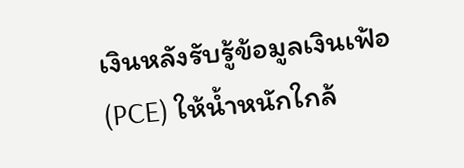เงินหลังรับรู้ข้อมูลเงินเฟ้อ (PCE) ให้น้ำหนักใกล้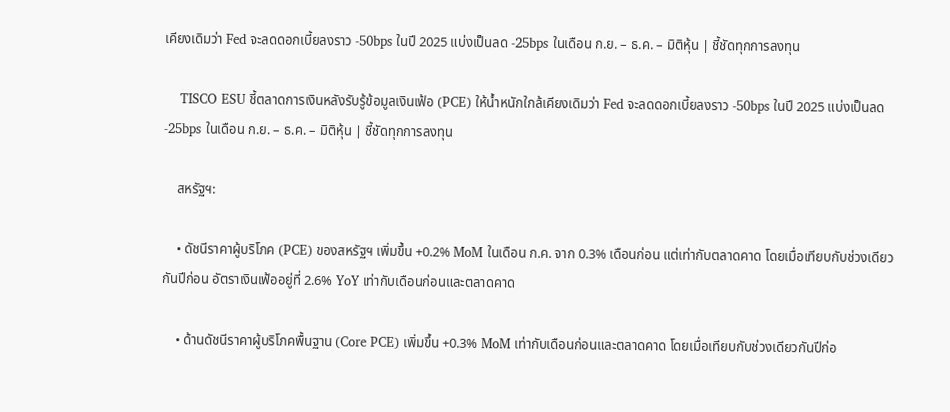เคียงเดิมว่า Fed จะลดดอกเบี้ยลงราว -50bps ในปี 2025 แบ่งเป็นลด -25bps ในเดือน ก.ย. – ธ.ค. – มิติหุ้น | ชี้ชัดทุกการลงทุน

    TISCO ESU ชี้ตลาดการเงินหลังรับรู้ข้อมูลเงินเฟ้อ (PCE) ให้น้ำหนักใกล้เคียงเดิมว่า Fed จะลดดอกเบี้ยลงราว -50bps ในปี 2025 แบ่งเป็นลด -25bps ในเดือน ก.ย. – ธ.ค. – มิติหุ้น | ชี้ชัดทุกการลงทุน

    สหรัฐฯ:

    • ดัชนีราคาผู้บริโภค (PCE) ของสหรัฐฯ เพิ่มขึ้น +0.2% MoM ในเดือน ก.ค. จาก 0.3% เดือนก่อน แต่เท่ากับตลาดคาด โดยเมื่อเทียบกับช่วงเดียวกันปีก่อน อัตราเงินเฟ้ออยู่ที่ 2.6% YoY เท่ากับเดือนก่อนและตลาดคาด

    • ด้านดัชนีราคาผู้บริโภคพื้นฐาน (Core PCE) เพิ่มขึ้น +0.3% MoM เท่ากับเดือนก่อนและตลาดคาด โดยเมื่อเทียบกับช่วงเดียวกันปีก่อ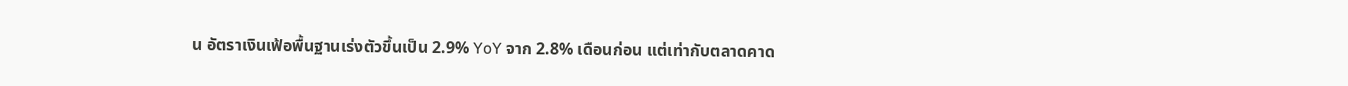น อัตราเงินเฟ้อพื้นฐานเร่งตัวขึ้นเป็น 2.9% YoY จาก 2.8% เดือนก่อน แต่เท่ากับตลาดคาด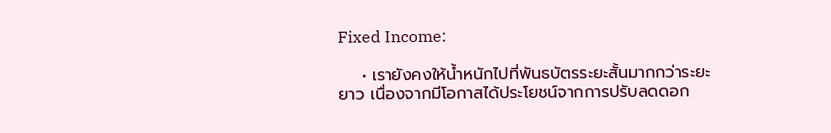Fixed Income:

    • เรายังคงให้น้ำหนักไปที่พันธบัตรระยะสั้นมากกว่าระยะยาว เนื่องจากมีโอกาสได้ประโยชน์จากการปรับลดดอก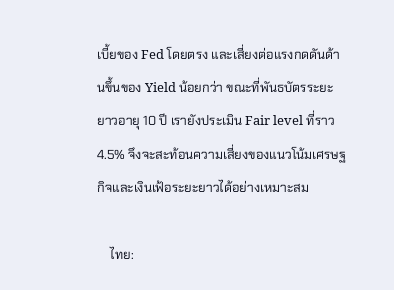เบี้ยของ Fed โดยตรง และเสี่ยงต่อแรงกดดันด้านขึ้นของ Yield น้อยกว่า ขณะที่พันธบัตรระยะยาวอายุ 10 ปี เรายังประเมิน Fair level ที่ราว 4.5% จึงจะสะท้อนความเสี่ยงของแนวโน้มเศรษฐกิจและเงินเฟ้อระยะยาวได้อย่างเหมาะสม

    ไทย: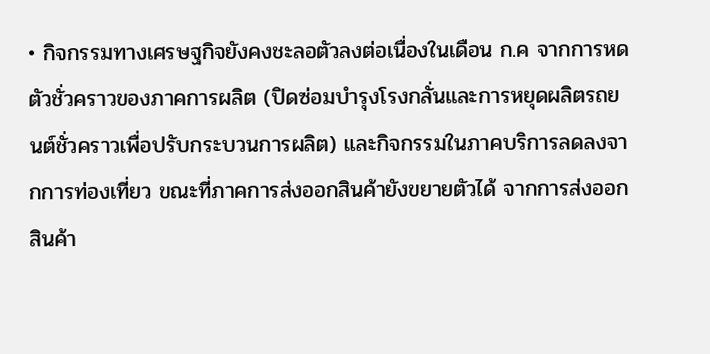• กิจกรรมทางเศรษฐกิจยังคงชะลอตัวลงต่อเนื่องในเดือน ก.ค จากการหดตัวชั่วคราวของภาคการผลิต (ปิดซ่อมบำรุงโรงกลั่นและการหยุดผลิตรถยนต์ชั่วคราวเพื่อปรับกระบวนการผลิต) และกิจกรรมในภาคบริการลดลงจากการท่องเที่ยว ขณะที่ภาคการส่งออกสินค้ายังขยายตัวได้ จากการส่งออกสินค้า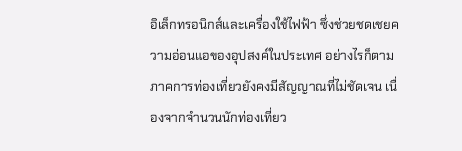อิเล็กทรอนิกส์และเครื่องใช้ไฟฟ้า ซึ่งช่วยชดเชยความอ่อนแอของอุปสงค์ในประเทศ อย่างไรก็ตาม ภาคการท่องเที่ยวยังคงมีสัญญาณที่ไม่ชัดเจน เนื่องจากจำนวนนักท่องเที่ยว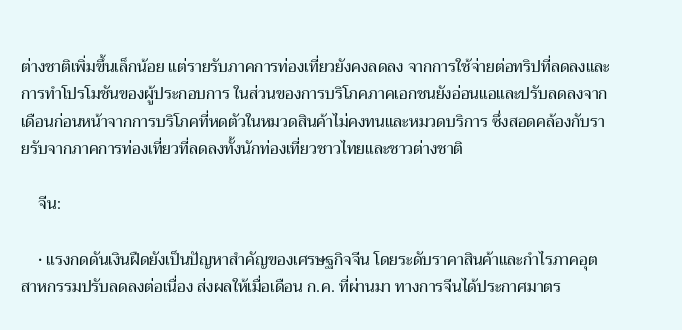ต่างชาติเพิ่มขึ้นเล็กน้อย แต่รายรับภาคการท่องเที่ยวยังคงลดลง จากการใช้จ่ายต่อทริปที่ลดลงและการทำโปรโมชันของผู้ประกอบการ ในส่วนของการบริโภคภาคเอกชนยังอ่อนแอและปรับลดลงจากเดือนก่อนหน้าจากการบริโภคที่หดตัวในหมวดสินค้าไม่คงทนและหมวดบริการ ซึ่งสอดคล้องกับรายรับจากภาคการท่องเที่ยวที่ลดลงทั้งนักท่องเที่ยวชาวไทยและชาวต่างชาติ

    จีน:

    • แรงกดดันเงินฝืดยังเป็นปัญหาสำคัญของเศรษฐกิจจีน โดยระดับราคาสินค้าและกำไรภาคอุตสาหกรรมปรับลดลงต่อเนื่อง ส่งผลให้เมื่อเดือน ก.ค. ที่ผ่านมา ทางการจีนได้ประกาศมาตร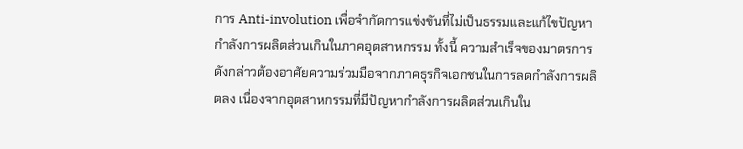การ Anti-involution เพื่อจำกัดการแข่งขันที่ไม่เป็นธรรมและแก้ไขปัญหากำลังการผลิตส่วนเกินในภาคอุตสาหกรรม ทั้งนี้ ความสำเร็จของมาตรการดังกล่าวต้องอาศัยความร่วมมือจากภาคธุรกิจเอกชนในการลดกำลังการผลิตลง เนื่องจากอุตสาหกรรมที่มีปัญหากำลังการผลิตส่วนเกินใน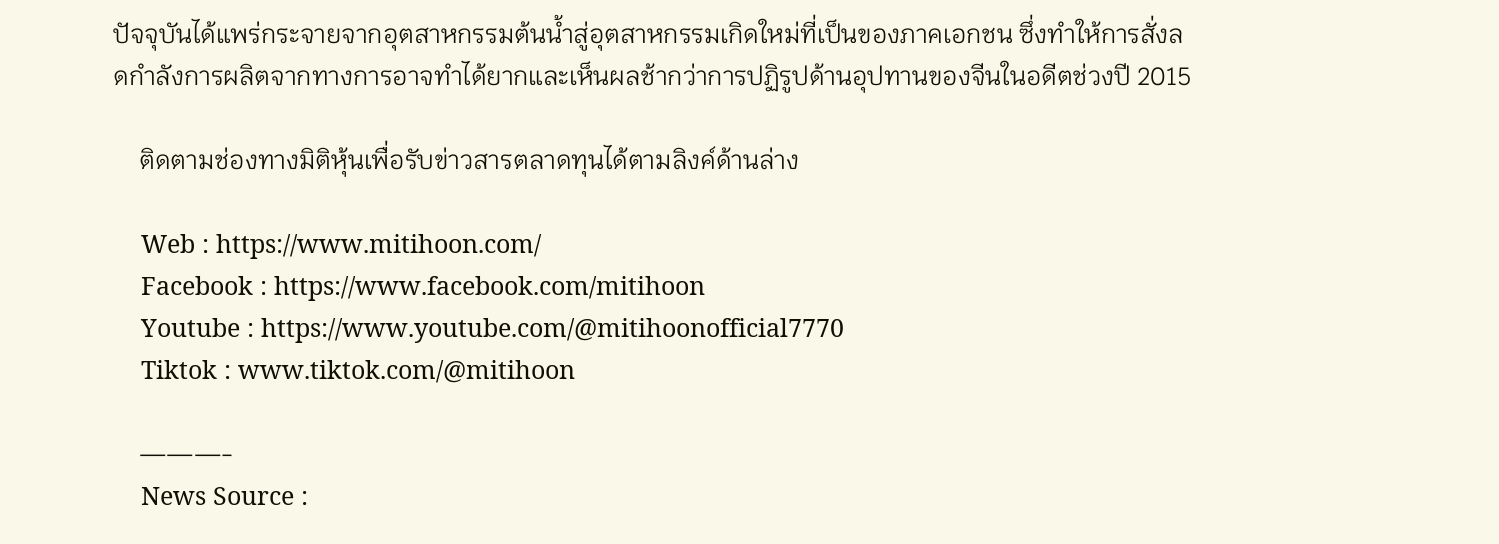ปัจจุบันได้แพร่กระจายจากอุตสาหกรรมต้นน้ำสู่อุตสาหกรรมเกิดใหม่ที่เป็นของภาคเอกชน ซึ่งทำให้การสั่งลดกำลังการผลิตจากทางการอาจทำได้ยากและเห็นผลช้ากว่าการปฏิรูปด้านอุปทานของจีนในอดีตช่วงปี 2015

    ติดตามช่องทางมิติหุ้นเพื่อรับข่าวสารตลาดทุนได้ตามลิงค์ด้านล่าง

    Web : https://www.mitihoon.com/
    Facebook : https://www.facebook.com/mitihoon
    Youtube : https://www.youtube.com/@mitihoonofficial7770
    Tiktok : www.tiktok.com/@mitihoon

    ———-
    News Source :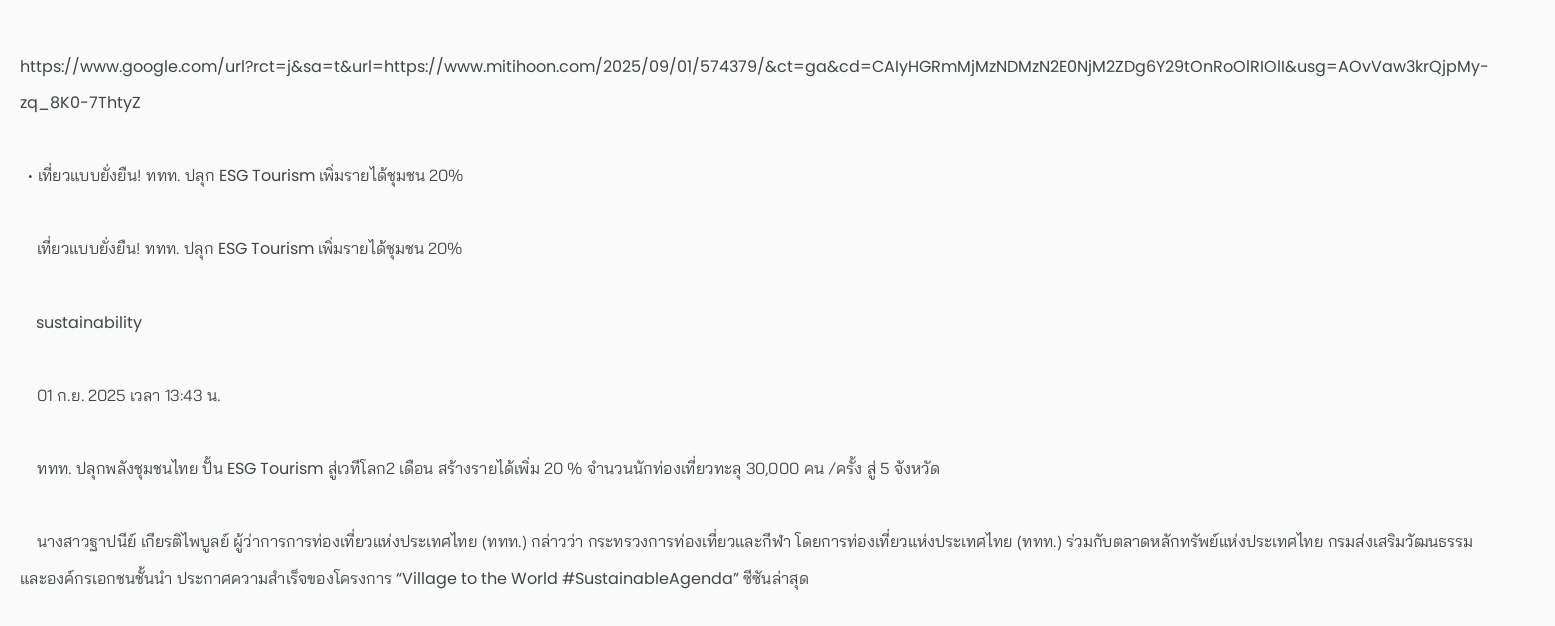https://www.google.com/url?rct=j&sa=t&url=https://www.mitihoon.com/2025/09/01/574379/&ct=ga&cd=CAIyHGRmMjMzNDMzN2E0NjM2ZDg6Y29tOnRoOlRIOlI&usg=AOvVaw3krQjpMy-zq_8K0-7ThtyZ

  • เที่ยวแบบยั่งยืน! ททท. ปลุก ESG Tourism เพิ่มรายได้ชุมชน 20%

    เที่ยวแบบยั่งยืน! ททท. ปลุก ESG Tourism เพิ่มรายได้ชุมชน 20%

    sustainability

    01 ก.ย. 2025 เวลา 13:43 น.

    ททท. ปลุกพลังชุมชนไทย ปั้น ESG Tourism สู่เวทีโลก2 เดือน สร้างรายได้เพิ่ม 20 % จำนวนนักท่องเที่ยวทะลุ 30,000 คน /ครั้ง สู่ 5 จังหวัด

    นางสาวฐาปนีย์ เกียรติไพบูลย์ ผู้ว่าการการท่องเที่ยวแห่งประเทศไทย (ททท.) กล่าวว่า กระทรวงการท่องเที่ยวและกีฬา โดยการท่องเที่ยวแห่งประเทศไทย (ททท.) ร่วมกับตลาดหลักทรัพย์แห่งประเทศไทย กรมส่งเสริมวัฒนธรรม และองค์กรเอกชนชั้นนำ ประกาศความสำเร็จของโครงการ “Village to the World #SustainableAgenda” ซีซันล่าสุด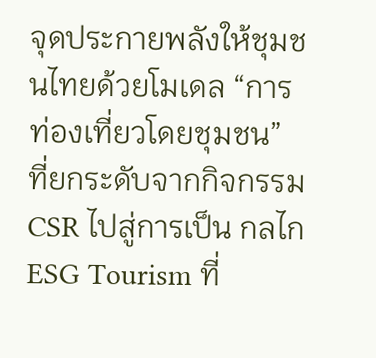จุดประกายพลังให้ชุมชนไทยด้วยโมเดล “การท่องเที่ยวโดยชุมชน” ที่ยกระดับจากกิจกรรม CSR ไปสู่การเป็น กลไก ESG Tourism ที่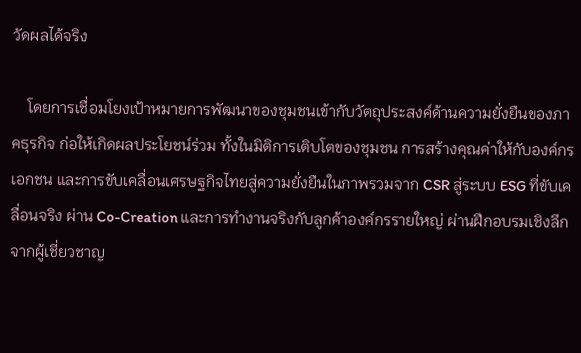วัดผลได้จริง

    โดยการเชื่อมโยงเป้าหมายการพัฒนาของชุมชนเข้ากับวัตถุประสงค์ด้านความยั่งยืนของภาคธุรกิจ ก่อให้เกิดผลประโยชน์ร่วม ทั้งในมิติการเติบโตของชุมชน การสร้างคุณค่าให้กับองค์กรเอกชน และการขับเคลื่อนเศรษฐกิจไทยสู่ความยั่งยืนในภาพรวมจาก CSR สู่ระบบ ESG ที่ขับเคลื่อนจริง ผ่าน Co-Creation และการทำงานจริงกับลูกค้าองค์กรรายใหญ่ ผ่านฝึกอบรมเชิงลึกจากผู้เชี่ยวชาญ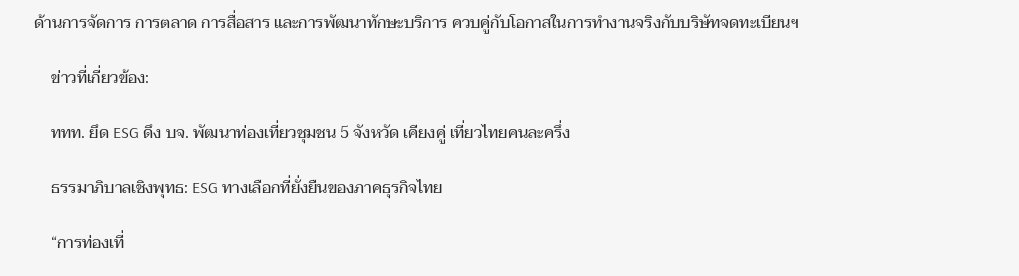ด้านการจัดการ การตลาด การสื่อสาร และการพัฒนาทักษะบริการ ควบคู่กับโอกาสในการทำงานจริงกับบริษัทจดทะเบียนฯ

    ข่าวที่เกี่ยวข้อง:

    ททท. ยึด ESG ดึง บจ. พัฒนาท่องเที่ยวชุมชน 5 จังหวัด เคียงคู่ เที่ยวไทยคนละครึ่ง

    ธรรมาภิบาลเชิงพุทธ: ESG ทางเลือกที่ยั่งยืนของภาคธุรกิจไทย

    “การท่องเที่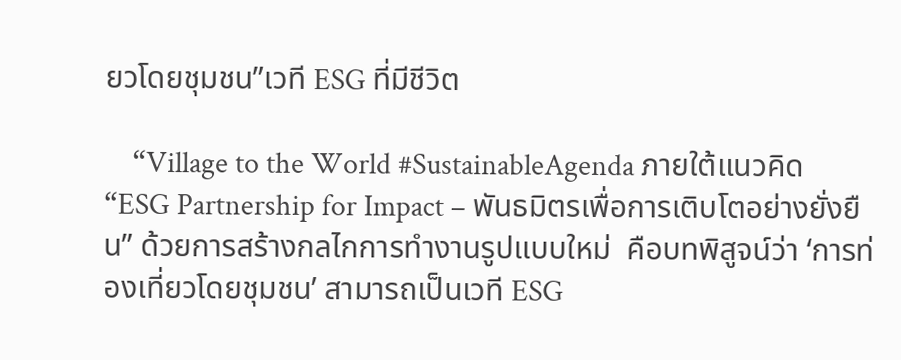ยวโดยชุมชน”เวที ESG ที่มีชีวิต

    “Village to the World #SustainableAgenda ภายใต้แนวคิด “ESG Partnership for Impact – พันธมิตรเพื่อการเติบโตอย่างยั่งยืน” ด้วยการสร้างกลไกการทำงานรูปแบบใหม่  คือบทพิสูจน์ว่า ‘การท่องเที่ยวโดยชุมชน’ สามารถเป็นเวที ESG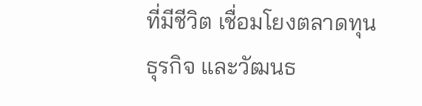ที่มีชีวิต เชื่อมโยงตลาดทุน ธุรกิจ และวัฒนธ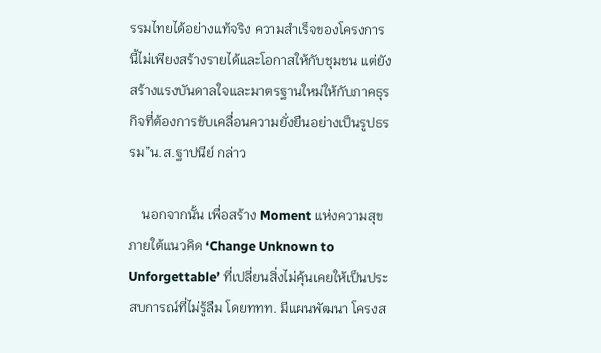รรมไทยได้อย่างแท้จริง ความสำเร็จของโครงการนี้ไม่เพียงสร้างรายได้และโอกาสให้กับชุมชน แต่ยังสร้างแรงบันดาลใจและมาตรฐานใหม่ให้กับภาคธุรกิจที่ต้องการขับเคลื่อนความยั่งยืนอย่างเป็นรูปธรรม”น.ส.ฐาปนีย์ กล่าว

    นอกจากนั้น เพื่อสร้าง Moment แห่งความสุข ภายใต้แนวคิด ‘Change Unknown to Unforgettable’ ที่เปลี่ยนสิ่งไม่คุ้นเคยให้เป็นประสบการณ์ที่ไม่รู้ลืม โดยททท. มีแผนพัฒนา โครงส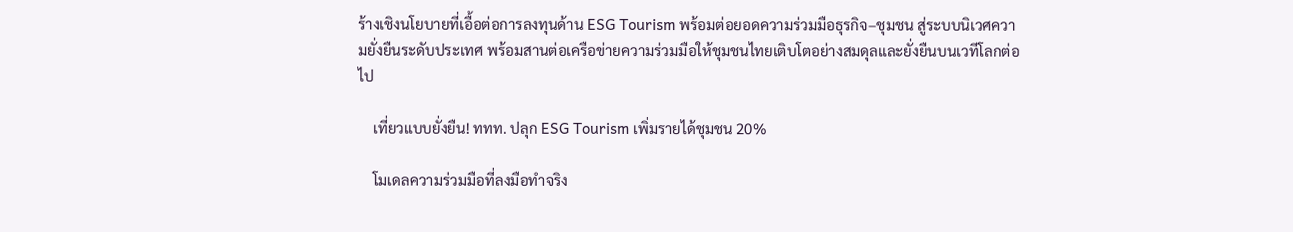ร้างเชิงนโยบายที่เอื้อต่อการลงทุนด้าน ESG Tourism พร้อมต่อยอดความร่วมมือธุรกิจ–ชุมชน สู่ระบบนิเวศความยั่งยืนระดับประเทศ พร้อมสานต่อเครือข่ายความร่วมมือให้ชุมชนไทยเติบโตอย่างสมดุลและยั่งยืนบนเวทีโลกต่อไป

    เที่ยวแบบยั่งยืน! ททท. ปลุก ESG Tourism เพิ่มรายได้ชุมชน 20%

    โมเดลความร่วมมือที่ลงมือทำจริง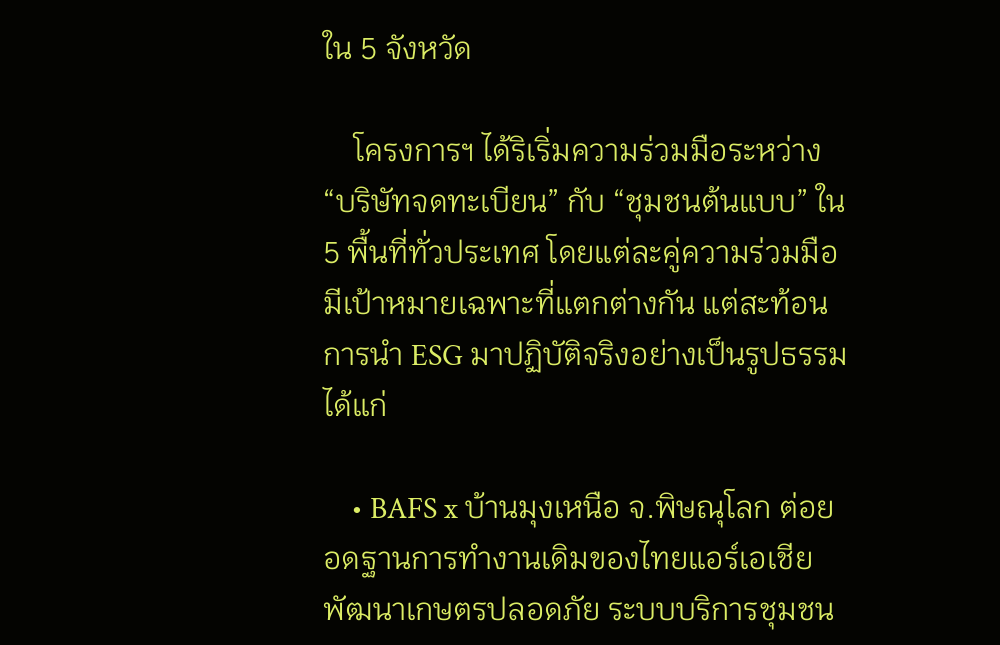ใน 5 จังหวัด

    โครงการฯ ได้ริเริ่มความร่วมมือระหว่าง “บริษัทจดทะเบียน” กับ “ชุมชนต้นแบบ” ใน 5 พื้นที่ทั่วประเทศ โดยแต่ละคู่ความร่วมมือมีเป้าหมายเฉพาะที่แตกต่างกัน แต่สะท้อนการนำ ESG มาปฏิบัติจริงอย่างเป็นรูปธรรม ได้แก่

    • BAFS x บ้านมุงเหนือ จ.พิษณุโลก ต่อยอดฐานการทำงานเดิมของไทยแอร์เอเชีย พัฒนาเกษตรปลอดภัย ระบบบริการชุมชน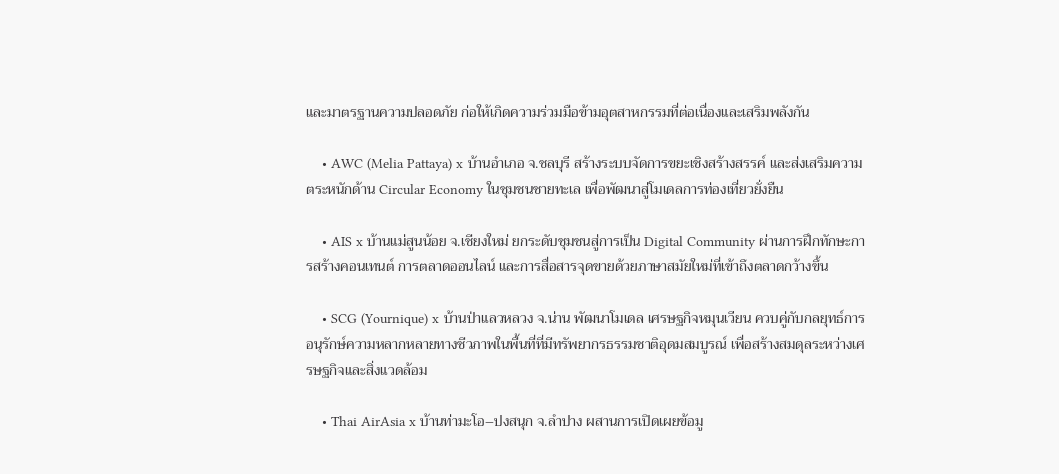และมาตรฐานความปลอดภัย ก่อให้เกิดความร่วมมือข้ามอุตสาหกรรมที่ต่อเนื่องและเสริมพลังกัน

    • AWC (Melia Pattaya) x บ้านอำเภอ จ.ชลบุรี สร้างระบบจัดการขยะเชิงสร้างสรรค์ และส่งเสริมความตระหนักด้าน Circular Economy ในชุมชนชายทะเล เพื่อพัฒนาสู่โมเดลการท่องเที่ยวยั่งยืน

    • AIS x บ้านแม่สูนน้อย จ.เชียงใหม่ ยกระดับชุมชนสู่การเป็น Digital Community ผ่านการฝึกทักษะการสร้างคอนเทนต์ การตลาดออนไลน์ และการสื่อสารจุดขายด้วยภาษาสมัยใหม่ที่เข้าถึงตลาดกว้างขึ้น

    • SCG (Yournique) x บ้านป่าแลวหลวง จ.น่าน พัฒนาโมเดล เศรษฐกิจหมุนเวียน ควบคู่กับกลยุทธ์การอนุรักษ์ความหลากหลายทางชีวภาพในพื้นที่ที่มีทรัพยากรธรรมชาติอุดมสมบูรณ์ เพื่อสร้างสมดุลระหว่างเศรษฐกิจและสิ่งแวดล้อม

    • Thai AirAsia x บ้านท่ามะโอ–ปงสนุก จ.ลำปาง ผสานการเปิดเผยข้อมู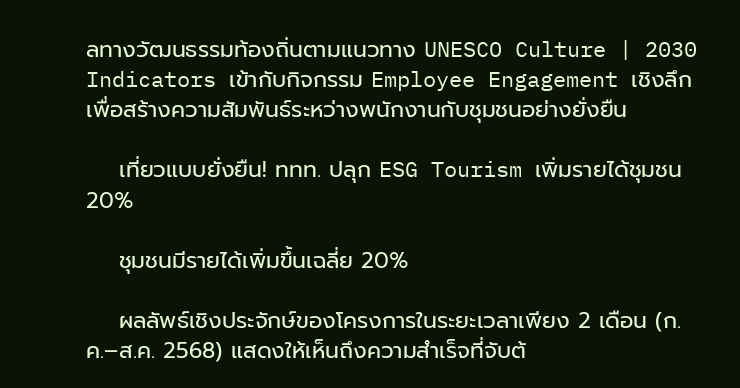ลทางวัฒนธรรมท้องถิ่นตามแนวทาง UNESCO Culture | 2030 Indicators เข้ากับกิจกรรม Employee Engagement เชิงลึก เพื่อสร้างความสัมพันธ์ระหว่างพนักงานกับชุมชนอย่างยั่งยืน

    เที่ยวแบบยั่งยืน! ททท. ปลุก ESG Tourism เพิ่มรายได้ชุมชน 20%

    ชุมชนมีรายได้เพิ่มขึ้นเฉลี่ย 20%

    ผลลัพธ์เชิงประจักษ์ของโครงการในระยะเวลาเพียง 2 เดือน (ก.ค.–ส.ค. 2568) แสดงให้เห็นถึงความสำเร็จที่จับต้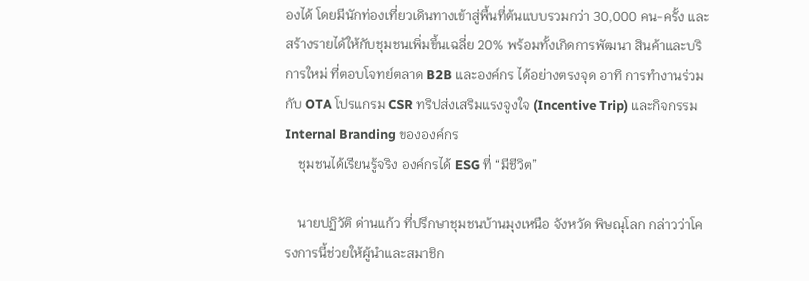องได้ โดยมีนักท่องเที่ยวเดินทางเข้าสู่พื้นที่ต้นแบบรวมกว่า 30,000 คน-ครั้ง และสร้างรายได้ให้กับชุมชนเพิ่มขึ้นเฉลี่ย 20% พร้อมทั้งเกิดการพัฒนา สินค้าและบริการใหม่ ที่ตอบโจทย์ตลาด B2B และองค์กร ได้อย่างตรงจุด อาทิ การทำงานร่วมกับ OTA โปรแกรม CSR ทริปส่งเสริมแรงจูงใจ (Incentive Trip) และกิจกรรม Internal Branding ขององค์กร
    ชุมชนได้เรียนรู้จริง องค์กรได้ ESG ที่ “มีชีวิต”

    นายปฏิวัติ ด่านแก้ว ที่ปรึกษาชุมชนบ้านมุงเหนือ จังหวัด พิษณุโลก กล่าวว่าโครงการนี้ช่วยให้ผู้นำและสมาชิก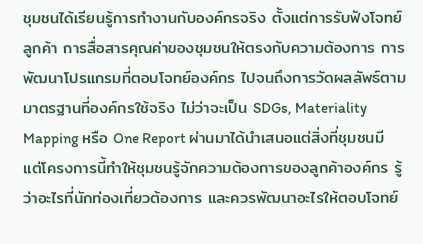ชุมชนได้เรียนรู้การทำงานกับองค์กรจริง ตั้งแต่การรับฟังโจทย์ลูกค้า การสื่อสารคุณค่าของชุมชนให้ตรงกับความต้องการ การพัฒนาโปรแกรมที่ตอบโจทย์องค์กร ไปจนถึงการวัดผลลัพธ์ตามมาตรฐานที่องค์กรใช้จริง ไม่ว่าจะเป็น SDGs, Materiality Mapping หรือ One Report ผ่านมาได้นำเสนอแต่สิ่งที่ชุมชนมี แต่โครงการนี้ทำให้ชุมชนรู้จักความต้องการของลูกค้าองค์กร รู้ว่าอะไรที่นักท่องเที่ยวต้องการ และควรพัฒนาอะไรให้ตอบโจทย์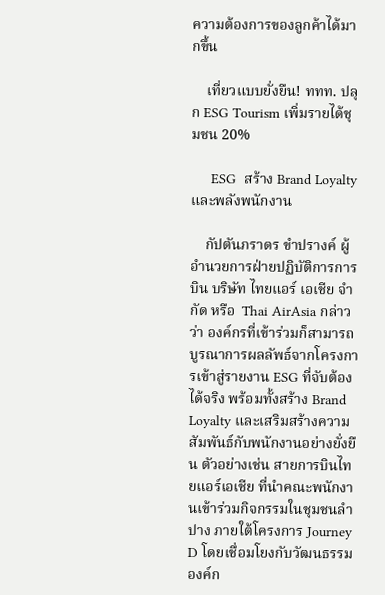ความต้องการของลูกค้าได้มากขึ้น

    เที่ยวแบบยั่งยืน! ททท. ปลุก ESG Tourism เพิ่มรายได้ชุมชน 20%

     ESG  สร้าง Brand Loyalty และพลังพนักงาน

    กัปตันภราดร ขำปรางค์ ผู้อำนวยการฝ่ายปฏิบัติการการบิน บริษัท ไทยแอร์ เอเชีย จำกัด หรือ  Thai AirAsia กล่าวว่า องค์กรที่เข้าร่วมก็สามารถ บูรณาการผลลัพธ์จากโครงการเข้าสู่รายงาน ESG ที่จับต้องได้จริง พร้อมทั้งสร้าง Brand Loyalty และเสริมสร้างความสัมพันธ์กับพนักงานอย่างยั่งยืน ตัวอย่างเช่น สายการบินไทยแอร์เอเชีย ที่นำคณะพนักงานเข้าร่วมกิจกรรมในชุมชนลำปาง ภายใต้โครงการ Journey D โดยเชื่อมโยงกับวัฒนธรรมองค์ก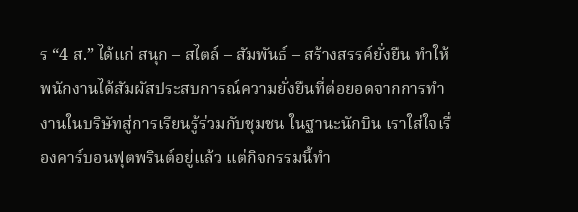ร “4 ส.” ได้แก่ สนุก – สไตล์ – สัมพันธ์ – สร้างสรรค์ยั่งยืน ทำให้พนักงานได้สัมผัสประสบการณ์ความยั่งยืนที่ต่อยอดจากการทำงานในบริษัทสู่การเรียนรู้ร่วมกับชุมชน ในฐานะนักบิน เราใส่ใจเรื่องคาร์บอนฟุตพรินต์อยู่แล้ว แต่กิจกรรมนี้ทำ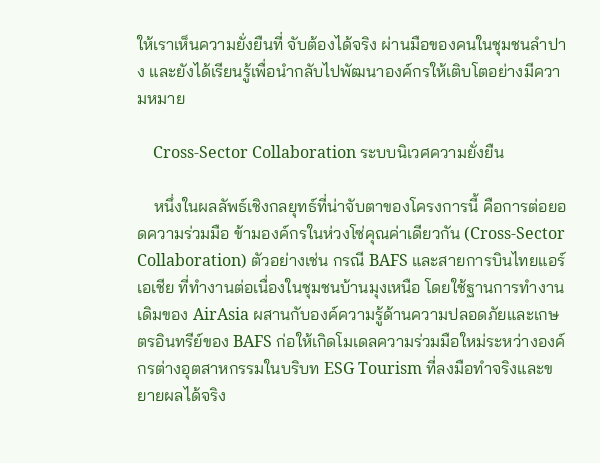ให้เราเห็นความยั่งยืนที่ จับต้องได้จริง ผ่านมือของคนในชุมชนลำปาง และยังได้เรียนรู้เพื่อนำกลับไปพัฒนาองค์กรให้เติบโตอย่างมีความหมาย

    Cross-Sector Collaboration ระบบนิเวศความยั่งยืน

    หนึ่งในผลลัพธ์เชิงกลยุทธ์ที่น่าจับตาของโครงการนี้ คือการต่อยอดความร่วมมือ ข้ามองค์กรในห่วงโซ่คุณค่าเดียวกัน (Cross-Sector Collaboration) ตัวอย่างเช่น กรณี BAFS และสายการบินไทยแอร์เอเชีย ที่ทำงานต่อเนื่องในชุมชนบ้านมุงเหนือ โดยใช้ฐานการทำงานเดิมของ AirAsia ผสานกับองค์ความรู้ด้านความปลอดภัยและเกษตรอินทรีย์ของ BAFS ก่อให้เกิดโมเดลความร่วมมือใหม่ระหว่างองค์กรต่างอุตสาหกรรมในบริบท ESG Tourism ที่ลงมือทำจริงและขยายผลได้จริง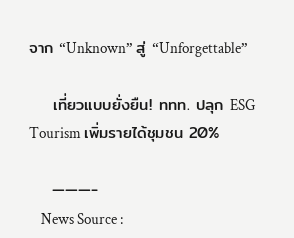จาก “Unknown” สู่ “Unforgettable”

    เที่ยวแบบยั่งยืน! ททท. ปลุก ESG Tourism เพิ่มรายได้ชุมชน 20%

    ———-
    News Source :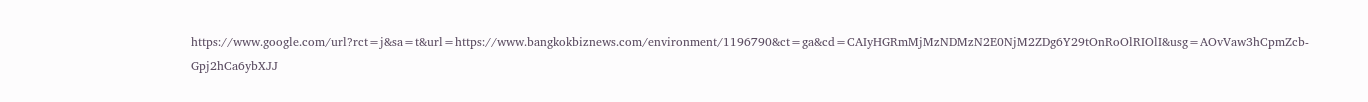https://www.google.com/url?rct=j&sa=t&url=https://www.bangkokbiznews.com/environment/1196790&ct=ga&cd=CAIyHGRmMjMzNDMzN2E0NjM2ZDg6Y29tOnRoOlRIOlI&usg=AOvVaw3hCpmZcb-Gpj2hCa6ybXJJ